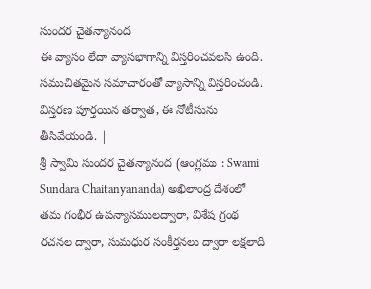సుందర చైతన్యానంద
ఈ వ్యాసం లేదా వ్యాసభాగాన్ని విస్తరించవలసి ఉంది. సముచితమైన సమాచారంతో వ్యాసాన్ని విస్తరించండి. విస్తరణ పూర్తయిన తర్వాత, ఈ నోటీసును తీసివేయండి. |
శ్రీ స్వామి సుందర చైతన్యానంద (ఆంగ్లము : Swami Sundara Chaitanyananda) అఖిలాంద్ర దేశంలో తమ గంభీర ఉపన్యాసములద్వారా, విశేష గ్రంథ రచనల ద్వారా, సుమధుర సంకీర్తనలు ద్వారా లక్షలాది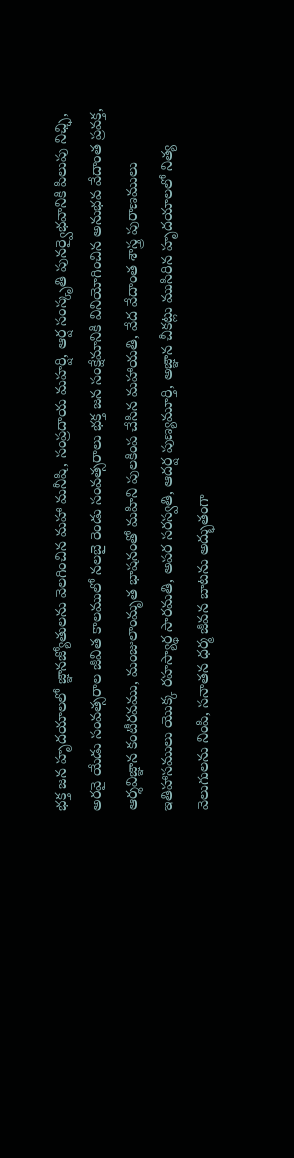భక్త జన హృదయాలలో జ్ఞానజ్యోతులను వెలగించిన మహా మనీషి, సంప్రదాయ మహర్షి, ఆర్ష సంస్కృతి పునర్వైభవానికి పిలుపు నిఛ్ఛి, అరవై యేడు సంవత్సరాల జీవిత కాలములో నలబై రెండు సంవత్సరాలు భక్త జన సంక్షేమానికి వినియోగించిన అనుభవ వేదాంత ప్రవక్త, ఆర్శవిజ్ఞాన కంటీరవము, మంజులాంమృత భాషనంతో మహిని పులకింప చేసిన మహాయతి, వేద వేదాంత శాస్త్ర పురాణములు ఇతిహాసములు యొక్క రహస్యార్థ సారమతి, అపర సరస్వతి, ఆదర్ష పుణ్యమూర్తి, అజ్ఞాన చీకట్లు ముసిరిన హృదయాలలో నిత్య వెలుగులను నింపి, సనాతన ధర్మ జీవన బాటను అద్భుతంగా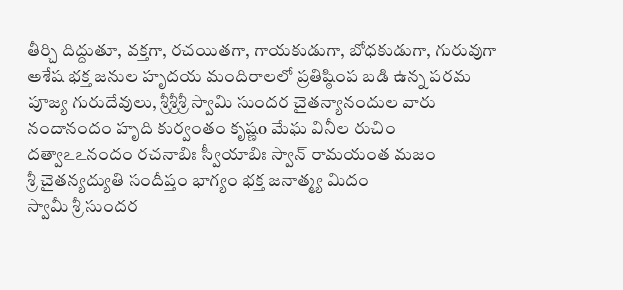తీర్చి దిద్దుతూ, వక్తగా, రచయితగా, గాయకుడుగా, బోధకుడుగా, గురువుగా అశేష భక్త జనుల హృదయ మందిరాలలో ప్రతిష్ఠింప బడి ఉన్న పరమ పూజ్య గురుదేవులు, శ్రీశ్రీశ్రీ స్వామి సుందర చైతన్యానందుల వారు
నందానందం హృది కుర్వంతం కృష్ణo మేఘ వినీల రుచిం
దత్వాఽఽనందం రచనాబిః స్వీయాబిః స్వాన్ రామయంత మజం
శ్రీ చైతన్యద్యుతి సందీప్తం భాగ్యం భక్త జనాత్మ్య మిదం
స్వామీ శ్రీ సుందర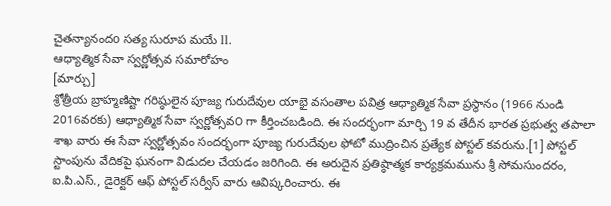చైతన్యానందo సత్య సురూప మయే ll.
ఆధ్యాత్మిక సేవా స్వర్ణోత్సవ సమారోహం
[మార్చు]
శ్రోత్రీయ బ్రాహ్మణిష్టా గరిష్ఠులైన పూజ్య గురుదేవుల యాభై వసంతాల పవిత్ర ఆధ్యాత్మిక సేవా ప్రస్థానం (1966 నుండి 2016వరకు) ఆధ్యాత్మిక సేవా స్వర్ణోత్సవ౦ గా కీర్తించబడింది. ఈ సందర్భంగా మార్చి 19 వ తేదీన భారత ప్రభుత్వ తపాలా శాఖ వారు ఈ సేవా స్వర్ణోత్సవం సందర్భంగా పూజ్య గురుదేవుల ఫోటో ముద్రించిన ప్రత్యేక పోస్టల్ కవరును.[1] పోస్టల్ స్టాంపును వేదికపై ఘనంగా విడుదల చేయడం జరిగింది. ఈ అరుదైన ప్రతిష్ఠాత్మక కార్యక్రమమును శ్రీ సోమసుందరం, ఐ.పి.ఎస్., డైరెక్టర్ ఆఫ్ పోస్టల్ సర్వీస్ వారు ఆవిష్కరించారు. ఈ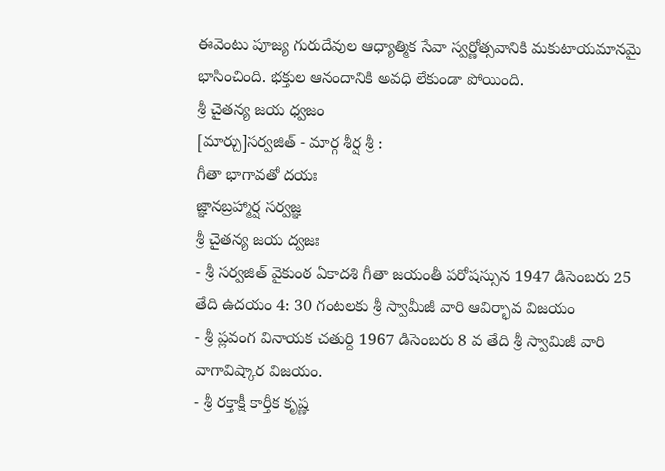ఈవెంటు పూజ్య గురుదేవుల ఆధ్యాత్మిక సేవా స్వర్ణోత్సవానికి మకుటాయమానమై భాసించింది. భక్తుల ఆనందానికి అవధి లేకుండా పోయింది.
శ్రీ చైతన్య జయ ధ్వజం
[మార్చు]సర్వజిత్ - మార్గ శీర్ష శ్రీ :
గీతా భాగావతో దయః
జ్ఞానబ్రహ్మార్ష సర్వజ్ఞ
శ్రీ చైతన్య జయ ద్వజః
- శ్రీ సర్వజిత్ వైకుంఠ ఏకాదశి గీతా జయంతీ పరోషస్సున 1947 డిసెంబరు 25 తేది ఉదయం 4: 30 గంటలకు శ్రీ స్వామీజీ వారి ఆవిర్భావ విజయం
- శ్రీ ప్లవంగ వినాయక చతుర్ది 1967 డిసెంబరు 8 వ తేది శ్రీ స్వామిజీ వారి వాగావిష్కార విజయం.
- శ్రీ రక్తాక్షీ కార్తీక కృష్ణ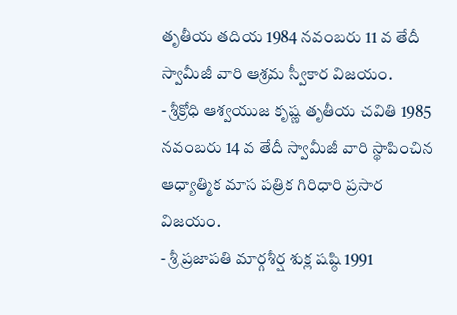తృతీయ తదియ 1984 నవంబరు 11 వ తేదీ స్వామీజీ వారి ఆశ్రమ స్వీకార విజయం.
- శ్రీక్రోధి ఆశ్వయుజ కృష్ణ తృతీయ చవితి 1985 నవంబరు 14 వ తేదీ స్వామీజీ వారి స్థాపించిన ఆధ్యాత్మిక మాస పత్రిక గిరిధారి ప్రసార విజయం.
- శ్రీ ప్రజాపతి మార్గశీర్ష శుక్ల షష్ఠి 1991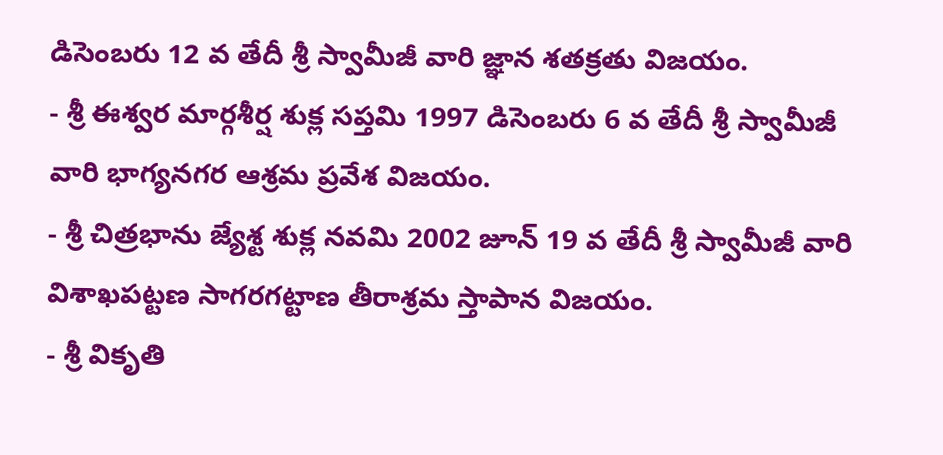డిసెంబరు 12 వ తేదీ శ్రీ స్వామీజీ వారి జ్ఞాన శతక్రతు విజయం.
- శ్రీ ఈశ్వర మార్గశీర్ష శుక్ల సప్తమి 1997 డిసెంబరు 6 వ తేదీ శ్రీ స్వామీజీ వారి భాగ్యనగర ఆశ్రమ ప్రవేశ విజయం.
- శ్రీ చిత్రభాను జ్యేశ్ట శుక్ల నవమి 2002 జూన్ 19 వ తేదీ శ్రీ స్వామీజీ వారి విశాఖపట్టణ సాగరగట్టాణ తీరాశ్రమ స్తాపాన విజయం.
- శ్రీ వికృతి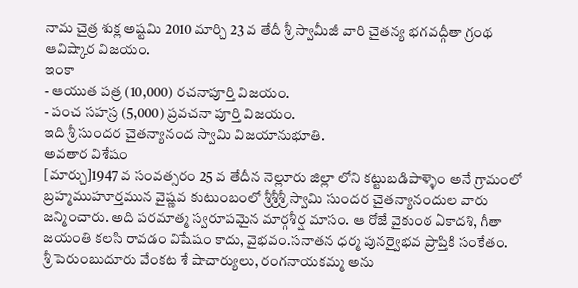నామ చైత్ర శుక్ల అష్టమి 2010 మార్చి 23 వ తేదీ శ్రీ స్వామీజీ వారి చైతన్య భగవద్గీతా గ్రంథ ఆవిష్కార విజయం.
ఇంకా
- ఆయుత పత్ర (10,000) రచనాపూర్తి విజయం.
- పంచ సహస్ర (5,000) ప్రవచనా పూర్తి విజయం.
ఇది శ్రీ సుందర చైతన్యానంద స్వామి విజయానుభూతి.
అవతార విశేషం
[మార్చు]1947 వ సంవత్సరం 25 వ తేదీన నెల్లూరు జిల్లా లోని కట్టుబడిపాళ్ళెం అనే గ్రామంలో బ్రహ్మముహూర్తమున వైష్ణవ కుటుంబంలో శ్రీశ్రీశ్రీ స్వామి సుందర చైతన్యానందుల వారు జన్మించారు. అది పరమాత్మ స్వరూపమైన మార్గశీర్ష మాసం. ఆ రోజే వైకుంఠ ఏకాదశి, గీతా జయంతి కలసి రావడం విషేషం కాదు, వైభవం.సనాతన ధర్మ పునర్వైభవ ప్రాప్తికి సంకేతం.
శ్రీ పెరుంబుదూరు వేంకట శే షాచార్యులు, రంగనాయకమ్మ అను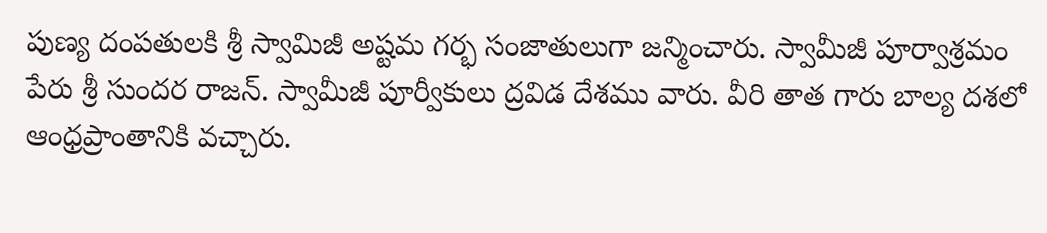పుణ్య దంపతులకి శ్రీ స్వామిజీ అష్టమ గర్భ సంజాతులుగా జన్మించారు. స్వామీజీ పూర్వాశ్రమం పేరు శ్రీ సుందర రాజన్. స్వామీజీ పూర్వీకులు ద్రవిడ దేశము వారు. వీరి తాత గారు బాల్య దశలో ఆంధ్రప్రాంతానికి వచ్చారు.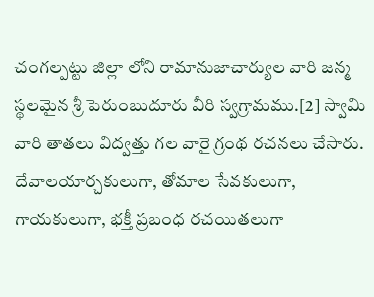చంగల్పట్టు జిల్లా లోని రామానుజాచార్యుల వారి జన్మ స్థలమైన శ్రీ పెరుంబుదూరు వీరి స్వగ్రామము.[2] స్వామి వారి తాతలు విద్వత్తు గల వారై గ్రంథ రచనలు చేసారు. దేవాలయార్చకులుగా, తోమాల సేవకులుగా, గాయకులుగా, భక్తీ ప్రబంధ రచయితలుగా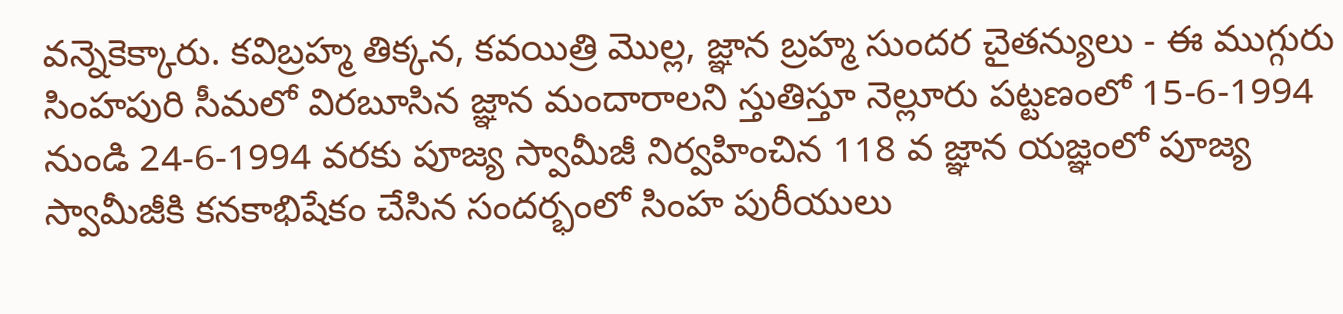వన్నెకెక్కారు. కవిబ్రహ్మ తిక్కన, కవయిత్రి మొల్ల, జ్ఞాన బ్రహ్మ సుందర చైతన్యులు - ఈ ముగ్గురు సింహపురి సీమలో విరబూసిన జ్ఞాన మందారాలని స్తుతిస్తూ నెల్లూరు పట్టణంలో 15-6-1994 నుండి 24-6-1994 వరకు పూజ్య స్వామీజీ నిర్వహించిన 118 వ జ్ఞాన యజ్ఞంలో పూజ్య స్వామీజీకి కనకాభిషేకం చేసిన సందర్భంలో సింహ పురీయులు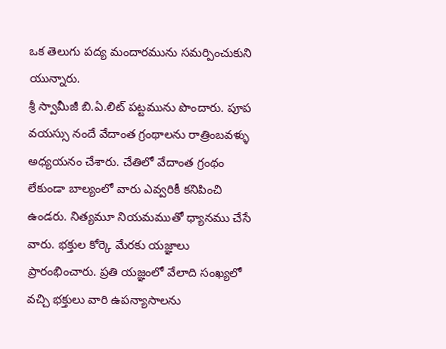ఒక తెలుగు పద్య మందారమును సమర్పించుకుని యున్నారు.
శ్రీ స్వామీజీ బి.ఏ.లిట్ పట్టమును పొందారు. పూప వయస్సు నందే వేదాంత గ్రంథాలను రాత్రింబవళ్ళు అధ్యయనం చేశారు. చేతిలో వేదాంత గ్రంథం లేకుండా బాల్యంలో వారు ఎవ్వరికీ కనిపించి ఉండరు. నిత్యమూ నియమముతో ధ్యానము చేసే వారు. భక్తుల కోర్కె మేరకు యజ్ఞాలు ప్రారంభించారు. ప్రతి యజ్ఞంలో వేలాది సంఖ్యలో వచ్చి భక్తులు వారి ఉపన్యాసాలను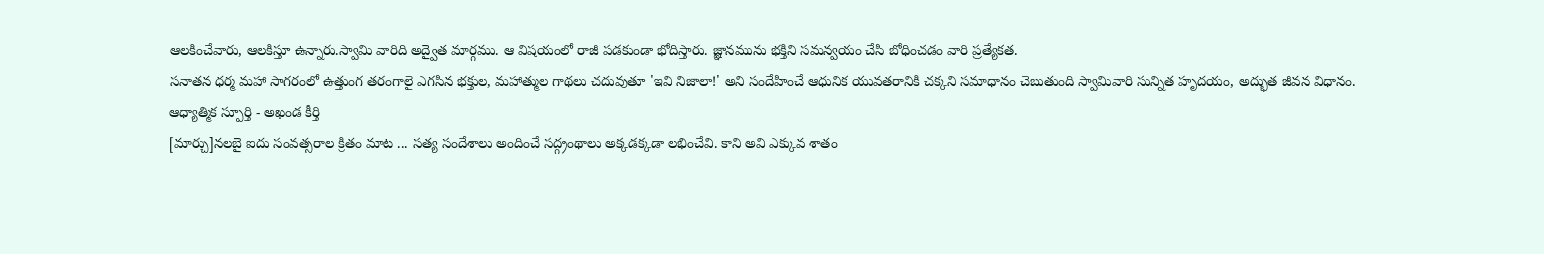ఆలకించేవారు, ఆలకిస్తూ ఉన్నారు.స్వామి వారిది అద్వైత మార్గము. ఆ విషయంలో రాజీ పడకుండా భోదిస్తారు. జ్ఞానమును భక్తిని సమన్వయం చేసి బోధించడం వారి ప్రత్యేకత.
సనాతన ధర్మ మహా సాగరంలో ఉత్తుంగ తరంగాలై ఎగసిన భక్తుల, మహాత్ముల గాథలు చదువుతూ 'ఇవి నిజాలా!' అని సందేహించే ఆధునిక యువతరానికి చక్కని సమాధానం చెబుతుంది స్వామివారి సున్నిత హృదయం, అద్భుత జీవన విధానం.
ఆధ్యాత్మిక స్పూర్తి - అఖండ కీర్తి
[మార్చు]నలబై ఐదు సంవత్సరాల క్రితం మాట ... సత్య సందేశాలు అందించే సద్గ్రంథాలు అక్కడక్కడా లభించేవి. కాని అవి ఎక్కువ శాతం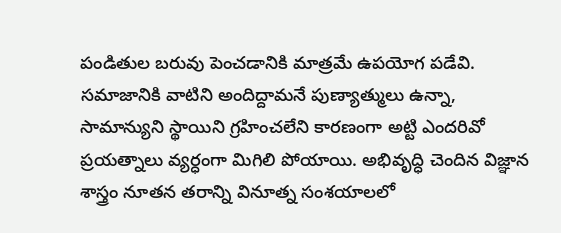పండితుల బరువు పెంచడానికి మాత్రమే ఉపయోగ పడేవి. సమాజానికి వాటిని అందిద్దామనే పుణ్యాత్ములు ఉన్నా, సామాన్యుని స్థాయిని గ్రహించలేని కారణంగా అట్టి ఎందరివో ప్రయత్నాలు వ్యర్ధంగా మిగిలి పోయాయి. అభివృద్ధి చెందిన విజ్ఞాన శాస్త్రం నూతన తరాన్ని వినూత్న సంశయాలలో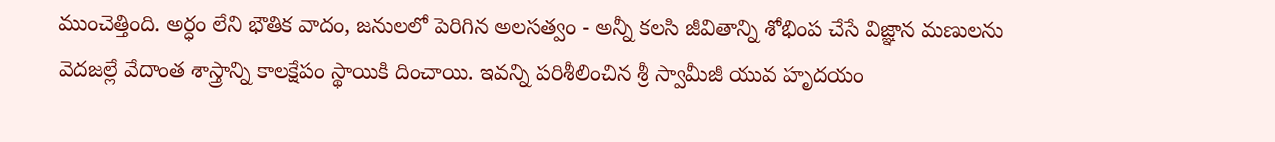ముంచెత్తింది. అర్ధం లేని భౌతిక వాదం, జనులలో పెరిగిన అలసత్వం - అన్నీ కలసి జీవితాన్ని శోభింప చేసే విజ్ఞాన మణులను వెదజల్లే వేదాంత శాస్త్రాన్ని కాలక్షేపం స్థాయికి దించాయి. ఇవన్ని పరిశీలించిన శ్రీ స్వామీజీ యువ హృదయం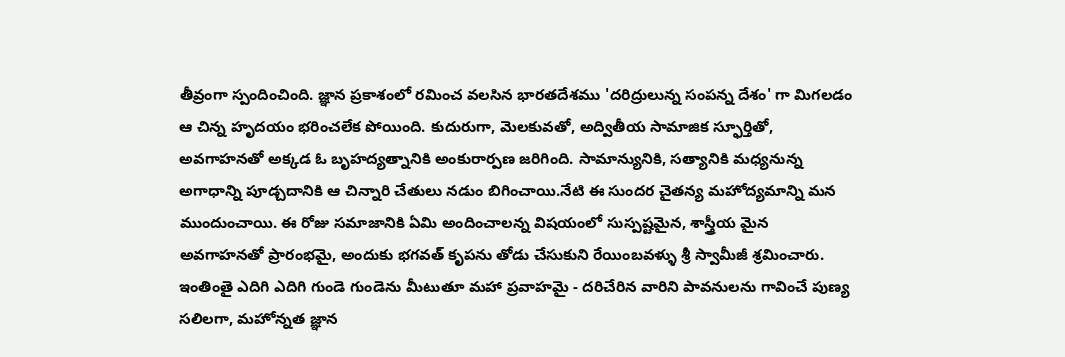తీవ్రంగా స్పందించింది. జ్ఞాన ప్రకాశంలో రమించ వలసిన భారతదేశము 'దరిద్రులున్న సంపన్న దేశం' గా మిగలడం ఆ చిన్న హృదయం భరించలేక పోయింది. కుదురుగా, మెలకువతో, అద్వితీయ సామాజిక స్ఫూర్తితో, అవగాహనతో అక్కడ ఓ బృహద్యత్నానికి అంకురార్పణ జరిగింది. సామాన్యునికి, సత్యానికి మధ్యనున్న అగాధాన్ని పూడ్చదానికి ఆ చిన్నారి చేతులు నడుం బిగించాయి.నేటి ఈ సుందర చైతన్య మహోద్యమాన్ని మన ముందుంచాయి. ఈ రోజు సమాజానికి ఏమి అందించాలన్న విషయంలో సుస్పష్టమైన, శాస్త్రీయ మైన అవగాహనతో ప్రారంభమై, అందుకు భగవత్ కృపను తోడు చేసుకుని రేయింబవళ్ళు శ్రీ స్వామీజీ శ్రమించారు. ఇంతింతై ఎదిగి ఎదిగి గుండె గుండెను మీటుతూ మహా ప్రవాహమై - దరిచేరిన వారిని పావనులను గావించే పుణ్య సలిలగా, మహోన్నత జ్ఞాన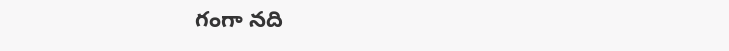గంగా నది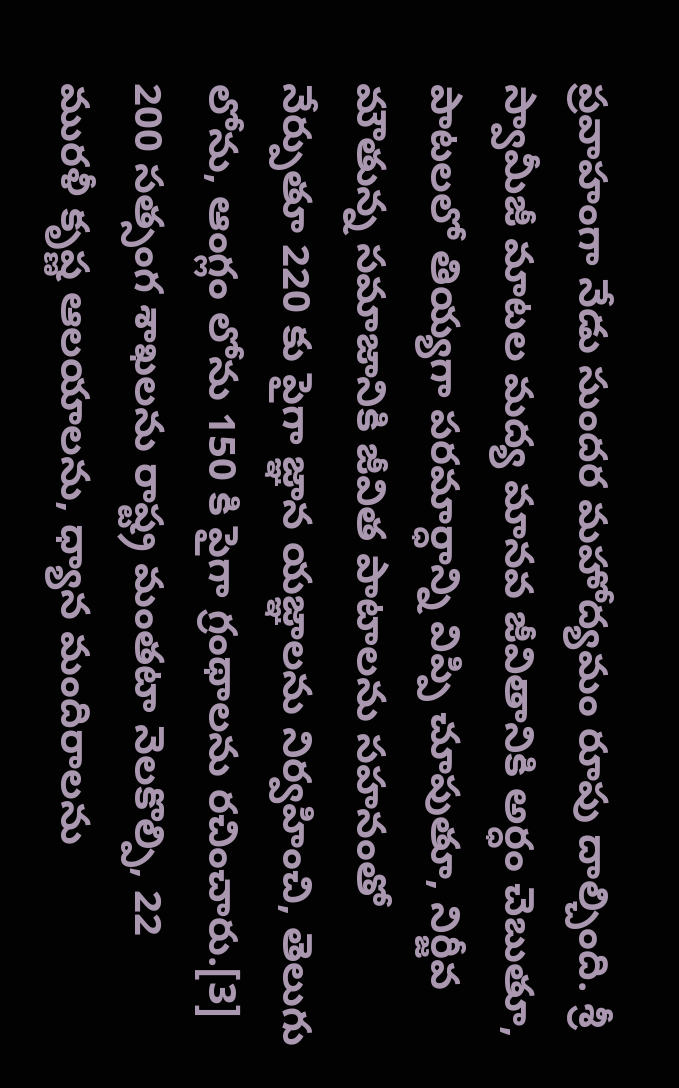ప్రవాహంగా నేడు సుందర మహోద్యమం రూపు దాల్చింది. శ్రీ స్వామీజీ మాటల మద్య మానవ జీవితానికి అర్ధం చెబుతూ, పాటలలో తియ్యగా పరమార్ధాన్ని విప్పి చూపుతూ, నిర్జీవ మౌతున్న సమాజానికి జీవిత పాటాలను సహనంతో నేర్పుతూ 220 కు పైగా జ్ఞాన యజ్ఞాలను నిర్వహించి, తెలుగు లోను, ఆంగ్లం లోను 150 కి పైగా గ్రంథాలను రచించారు.[3] 200 సత్సంగ శాఖలను రాష్ట్ర మంతటా నెలకొల్పి, 22 మురళీ కృష్ణ ఆలయాలను, ధ్యాన మందిరాలను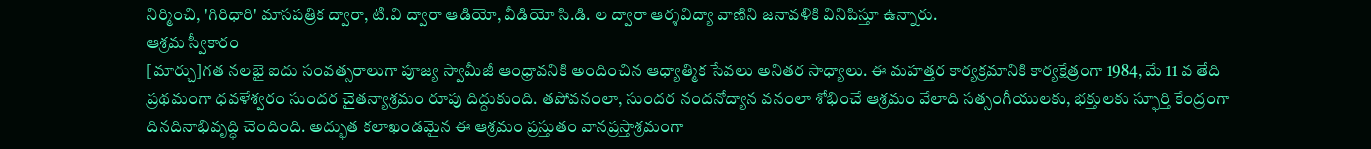నిర్మించి, 'గిరిధారి' మాసపత్రిక ద్వారా, టి.వి ద్వారా ఆడియో, వీడియో సి.డి. ల ద్వారా ఆర్శవిద్యా వాణిని జనావళికి వినిపిస్తూ ఉన్నారు.
ఆశ్రమ స్వీకారం
[మార్చు]గత నలభై ఐదు సంవత్సరాలుగా పూజ్య స్వామీజీ ఆంధ్రావనికి అందించిన ఆధ్యాత్మిక సేవలు అనితర సాధ్యాలు. ఈ మహత్తర కార్యక్రమానికి కార్యక్షేత్ర౦గా 1984, మే 11 వ తేది ప్రథమంగా ధవళేశ్వరం సుందర చైతన్యాశ్రమం రూపు దిద్దుకుంది. తపోవనంలా, సుందర నందనోద్యాన వనంలా శోభించే ఆశ్రమం వేలాది సత్సంగీయులకు, భక్తులకు స్ఫూర్తి కేంద్రంగా దినదినాభివృద్ధి చెందింది. అద్భుత కలాఖండమైన ఈ ఆశ్రమం ప్రస్తుతం వానప్రస్తాశ్రమంగా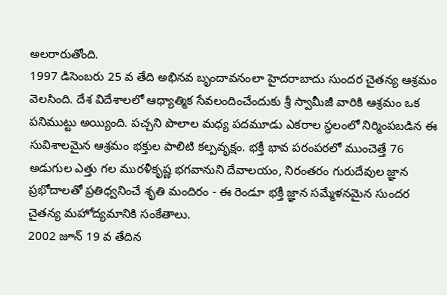అలరారుతోంది.
1997 డిసెంబరు 25 వ తేది అభినవ బృందావనంలా హైదరాబాదు సుందర చైతన్య ఆశ్రమం వెలసింది. దేశ విదేశాలలో ఆధ్యాత్మిక సేవలందించేందుకు శ్రీ స్వామీజీ వారికి ఆశ్రమం ఒక పనిముట్టు అయ్యింది. పచ్చని పొలాల మధ్య పదమూడు ఎకరాల స్థలంలో నిర్మింపబడిన ఈ సువిశాలమైన ఆశ్రమం భక్తుల పాలిటి కల్పవృక్షం. భక్తీ భావ పరంపరలో ముంచెత్తే 76 అడుగుల ఎత్తు గల మురళీకృష్ణ భగవానుని దేవాలయం, నిరంతరం గురుదేవుల జ్ఞాన ప్రభోదాలతో ప్రతిధ్వనించే శృతి మందిరం - ఈ రెండూ భక్తీ జ్ఞాన సమ్మేళనమైన సుందర చైతన్య మహోద్యమానికి సంకేతాలు.
2002 జూన్ 19 వ తేదిన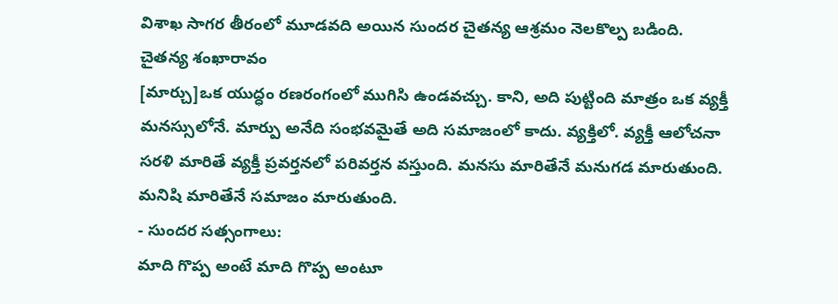విశాఖ సాగర తీరంలో మూడవది అయిన సుందర చైతన్య ఆశ్రమం నెలకొల్ప బడింది.
చైతన్య శంఖారావం
[మార్చు]ఒక యుద్ధం రణరంగంలో ముగిసి ఉండవచ్చు. కాని, అది పుట్టింది మాత్రం ఒక వ్యక్తీ మనస్సులోనే. మార్పు అనేది సంభవమైతే అది సమాజంలో కాదు. వ్యక్తిలో. వ్యక్తీ ఆలోచనా సరళి మారితే వ్యక్తీ ప్రవర్తనలో పరివర్తన వస్తుంది. మనసు మారితేనే మనుగడ మారుతుంది. మనిషి మారితేనే సమాజం మారుతుంది.
- సుందర సత్సంగాలు:
మాది గొప్ప అంటే మాది గొప్ప అంటూ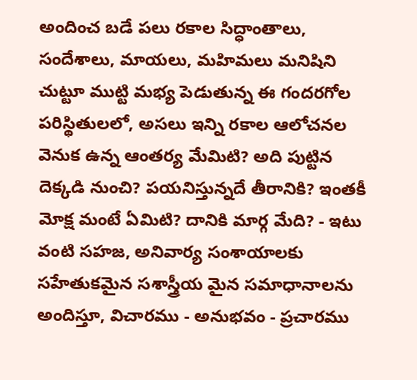అందించ బడే పలు రకాల సిద్ధాంతాలు, సందేశాలు, మాయలు, మహిమలు మనిషిని చుట్టూ ముట్టి మభ్య పెడుతున్న ఈ గందరగోల పరిస్థితులలో, అసలు ఇన్ని రకాల ఆలోచనల వెనుక ఉన్న ఆంతర్య మేమిటి? అది పుట్టిన దెక్కడి నుంచి? పయనిస్తున్నదే తీరానికి? ఇంతకీ మోక్ష మంటే ఏమిటి? దానికి మార్గ మేది? - ఇటు వంటి సహజ, అనివార్య సంశాయాలకు సహేతుకమైన సశాస్త్రీయ మైన సమాధానాలను అందిస్తూ, విచారము - అనుభవం - ప్రచారము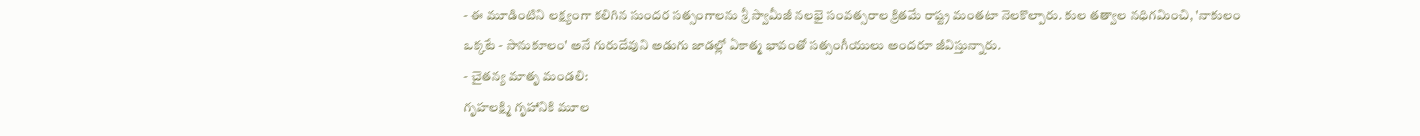- ఈ మూడింటిని లక్ష్యంగా కలిగిన సుందర సత్సంగాలను శ్రీ స్వామీజీ నలభై సంవత్సరాల క్రితమే రాష్ట్ర మంతటా నెలకొల్పారు. కుల తత్వాల నధిగమించి, 'నాకులం ఒక్కటే - సానుకూలం' అనే గురుదేవుని అడుగు జాడల్లో ఏకాత్మ భావంతో సత్సంగీయులు అందరూ జీవిస్తున్నారు.
- చైతన్య మాతృ మండలి:
గృహలక్ష్మి గృహానికి మూల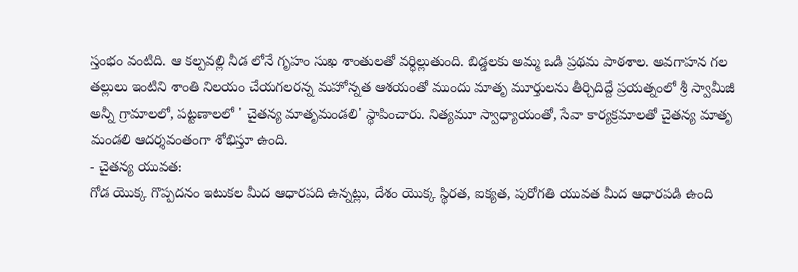స్తంభం వంటిది. ఆ కల్పవల్లి నీడ లోనే గృహం సుఖ శాంతులతో వర్ధిల్లుతుంది. బిడ్డలకు అమ్మ ఒడి ప్రథమ పాఠశాల. అవగాహన గల తల్లులు ఇంటిని శాంతి నిలయం చేయగలరన్న మహోన్నత ఆశయంతో ముందు మాతృ మూర్తులను తీర్చిదిద్దే ప్రయత్నంలో శ్రీ స్వామీజీ అన్నీ గ్రామాలలో, పట్టణాలలో ' చైతన్య మాతృమండలి' స్థాపించారు. నిత్యమూ స్వాధ్యాయంతో, సేవా కార్యక్రమాలతో చైతన్య మాతృ మండలి ఆదర్శవంతంగా శోభిస్తూ ఉంది.
- చైతన్య యువత:
గోడ యొక్క గొప్పదనం ఇటుకల మీద ఆధారపది ఉన్నట్లు, దేశం యొక్క స్థిరత, ఐక్యత, పురోగతి యువత మీద ఆధారపడి ఉంది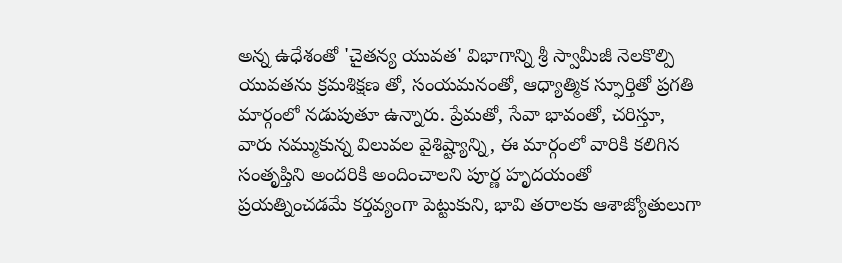అన్న ఉధేశంతో 'చైతన్య యువత' విభాగాన్ని శ్రీ స్వామీజీ నెలకొల్పి యువతను క్రమశిక్షణ తో, సంయమనంతో, ఆధ్యాత్మిక స్ఫూర్తితో ప్రగతి మార్గంలో నడుపుతూ ఉన్నారు. ప్రేమతో, సేవా భావంతో, చరిస్తూ, వారు నమ్ముకున్న విలువల వైశిష్ట్యాన్ని, ఈ మార్గంలో వారికి కలిగిన సంతృప్తిని అందరికి అందించాలని పూర్ణ హృదయంతో ప్రయత్నించడమే కర్తవ్యంగా పెట్టుకుని, భావి తరాలకు ఆశాజ్యోతులుగా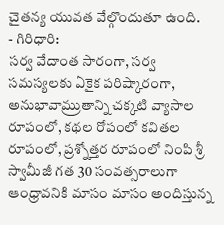చైతన్య యువత వేల్గొందుతూ ఉంది.
- గిరిధారి:
సర్వ వేదాంత సారంగా, సర్వ సమస్యలకు ఏకైక పరిష్కారంగా, అనుభావామ్రుతాన్ని చక్కటి వ్యాసాల రూపంలో, కథల రోపంలో కవితల రూపంలో, ప్రశ్నోత్తర రూపంలో నింపి శ్రీ స్వామీజీ గత 30 సంవత్సరాలుగా ఆంధ్రావనికి మాసం మాసం అందిస్తున్న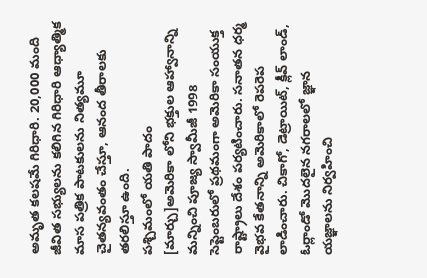అమృత కలషమే గిరిధారి. 20,000 మంది జీవిత సభ్యులను కలిగిన గిరిధారి ఆధ్యాత్మిక మాస పత్రిక పాటకులను నిత్యమూ చైతన్యవంతం చేస్తూ, ఆనంద తీరాలకు తరలిస్తూ ఉంది.
పశ్చిమంలో యతి పాదం
[మార్చు]అమెరికా లోని భక్తుల ఆహ్వానాన్ని మన్నించి పూజ్య స్వామీజీ 1998 సెప్టెంబరులో ప్రథమంగా అమెరికా సంయుక్త రాష్ట్రాలు దేశం పర్యటించారు. సనాతన ధర్మ వైభవ కేతనాన్ని అమెరికాలో రెపరెప లాడించారు. చికాగో, డెట్రాయిట్, క్లీవ్ లాండ్, ఓర్లాండో మొదలైన నగరాలలో జ్ఞాన యజ్ఞాలను నిర్వహించి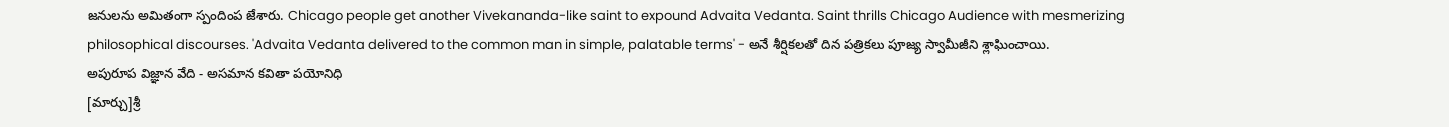జనులను అమితంగా స్పందింప జేశారు. Chicago people get another Vivekananda-like saint to expound Advaita Vedanta. Saint thrills Chicago Audience with mesmerizing philosophical discourses. 'Advaita Vedanta delivered to the common man in simple, palatable terms' - అనే శీర్షికలతో దిన పత్రికలు పూజ్య స్వామీజీని శ్లాఘించాయి.
అపురూప విజ్ఞాన వేది - అసమాన కవితా పయోనిధి
[మార్చు]శ్రీ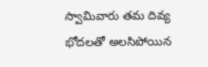స్వామివారు తమ దివ్య భోదలతో అలసిపోయిన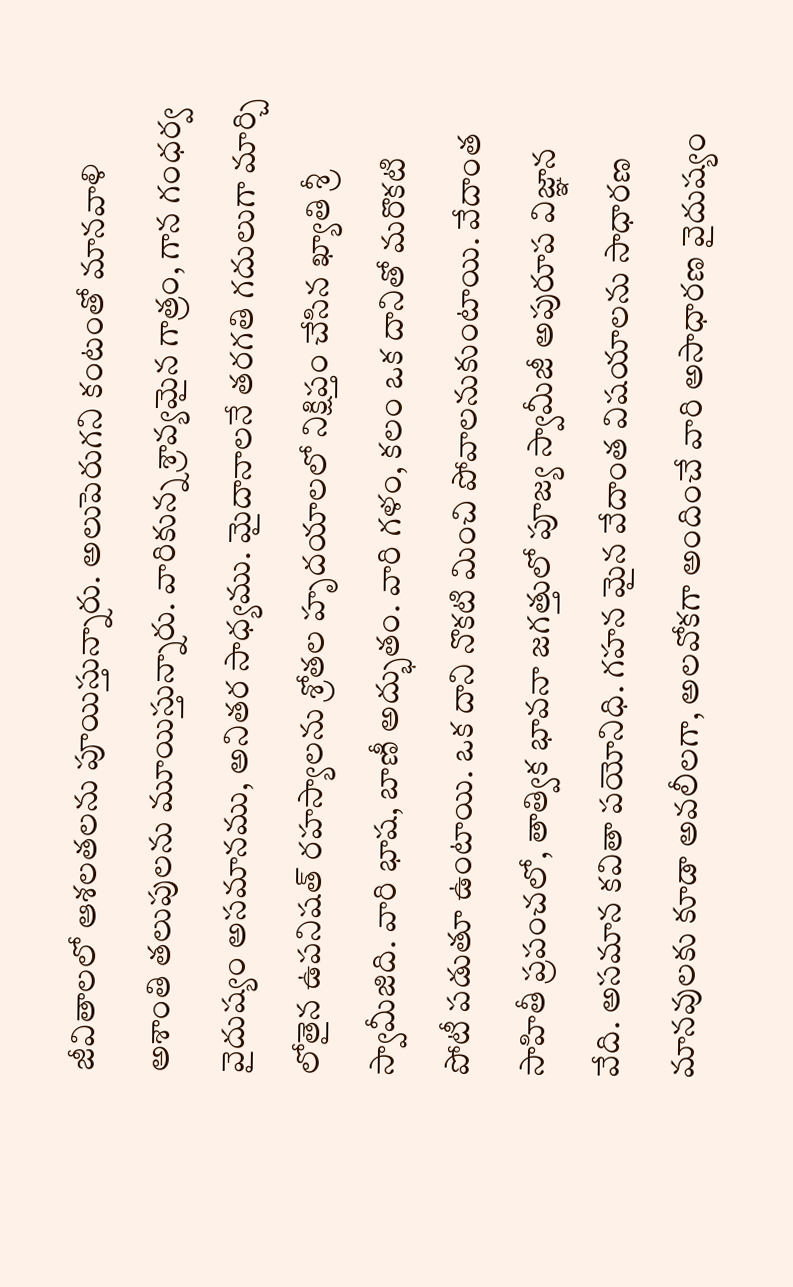జీవితాలలో ఆశలతలను పూయిస్తున్నారు. అలుపెరుగని కంటంతో మానవాళి అశాంతి తలుపులను మూయిస్తున్నారు. వారికున్న శ్రావ్యమైన గాత్రం, గాన గంధర్వ వైదుష్యం అసమానము, అనితర సాధ్యము. మైదానాలనే తరగతి గదులుగా మార్చి లోతైన ఉపనిషత్ రహస్యాలను శ్రోతల హృదయాలలో నిక్షిప్తం చేసిన ఖ్యాతి శ్రీ స్వామీజిది. వారి భాష, బాణీ అద్భుతం. వారి గళం, కలం ఒక దానితో మరొకటి పోటీ పడుతూ ఉంటాయి. ఒక దాని నొకటి మించి పోవాలనుకుంటాయి. వేదాంత సాహితీ ప్రపంచలో, తాత్విక భావనా జగత్తులో పూజ్య స్వామీజీ అపురూప విజ్ఞాన వేది. అసమాన కవితా పయోనిధి. గహన మైన వేదాంత విషయాలను సాధారణ మానవులకు కూడా అవలీలగా, అలవోకగా అందించే వారి అసాధారణ వైదుష్యం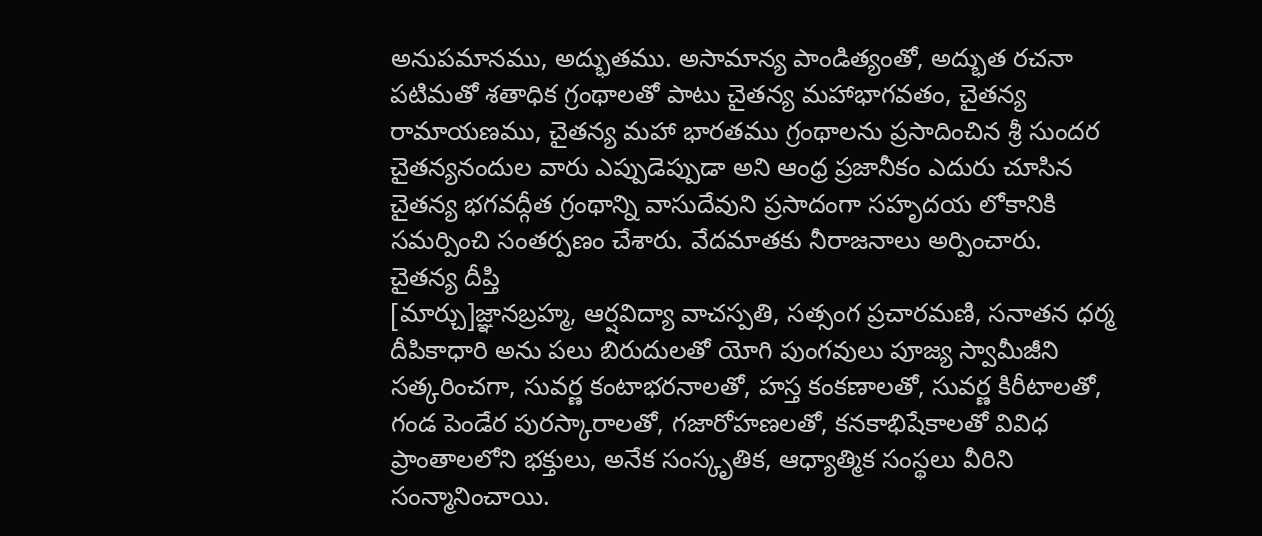అనుపమానము, అద్భుతము. అసామాన్య పాండిత్యంతో, అద్భుత రచనా పటిమతో శతాధిక గ్రంథాలతో పాటు చైతన్య మహాభాగవతం, చైతన్య రామాయణము, చైతన్య మహా భారతము గ్రంథాలను ప్రసాదించిన శ్రీ సుందర చైతన్యనందుల వారు ఎప్పుడెప్పుడా అని ఆంధ్ర ప్రజానీకం ఎదురు చూసిన చైతన్య భగవద్గీత గ్రంథాన్ని వాసుదేవుని ప్రసాదంగా సహృదయ లోకానికి సమర్పించి సంతర్పణం చేశారు. వేదమాతకు నీరాజనాలు అర్పించారు.
చైతన్య దీప్తి
[మార్చు]జ్ఞానబ్రహ్మ, ఆర్షవిద్యా వాచస్పతి, సత్సంగ ప్రచారమణి, సనాతన ధర్మ దీపికాధారి అను పలు బిరుదులతో యోగి పుంగవులు పూజ్య స్వామీజీని సత్కరించగా, సువర్ణ కంటాభరనాలతో, హస్త కంకణాలతో, సువర్ణ కిరీటాలతో, గండ పెండేర పురస్కారాలతో, గజారోహణలతో, కనకాభిషేకాలతో వివిధ ప్రాంతాలలోని భక్తులు, అనేక సంస్కృతిక, ఆధ్యాత్మిక సంస్థలు వీరిని సంన్మానించాయి.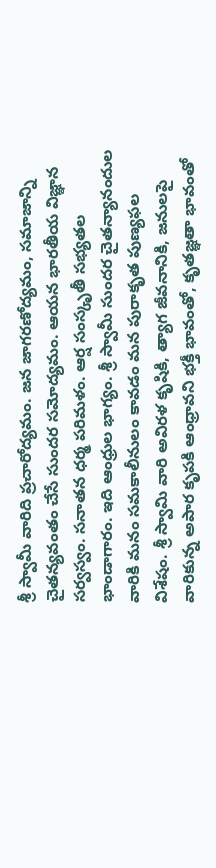శ్రీ స్వామీ వారిది ప్రచారోద్యమం. జన జాగరణోద్యమం, సమాజాన్ని చైతన్యవంతం చేసే సుందర సమోద్యమం. ఆయన భారతీయ విజ్ఞాన సర్వస్వం. సనాతన ధర్మ పరిమళం. ఆర్ష సంస్కృతీ సభ్యతల భాండాగారం. ఇది ఆంధ్రుల భాగ్యం. శ్రీ స్వామీ సుందర చైతన్యానందుల వారికి మనం సమకాలీనులం కావడం మన పురాకృత పుణ్యఫల విశేషం. శ్రీ స్వామి వారి అవిరళ కృషికి, త్యాగ జీవనానికి, జనులపై వారికున్న అపార కృపకి ఆంధ్రావని భక్తీ భావంతో, కృతజ్ఞతా భావంతో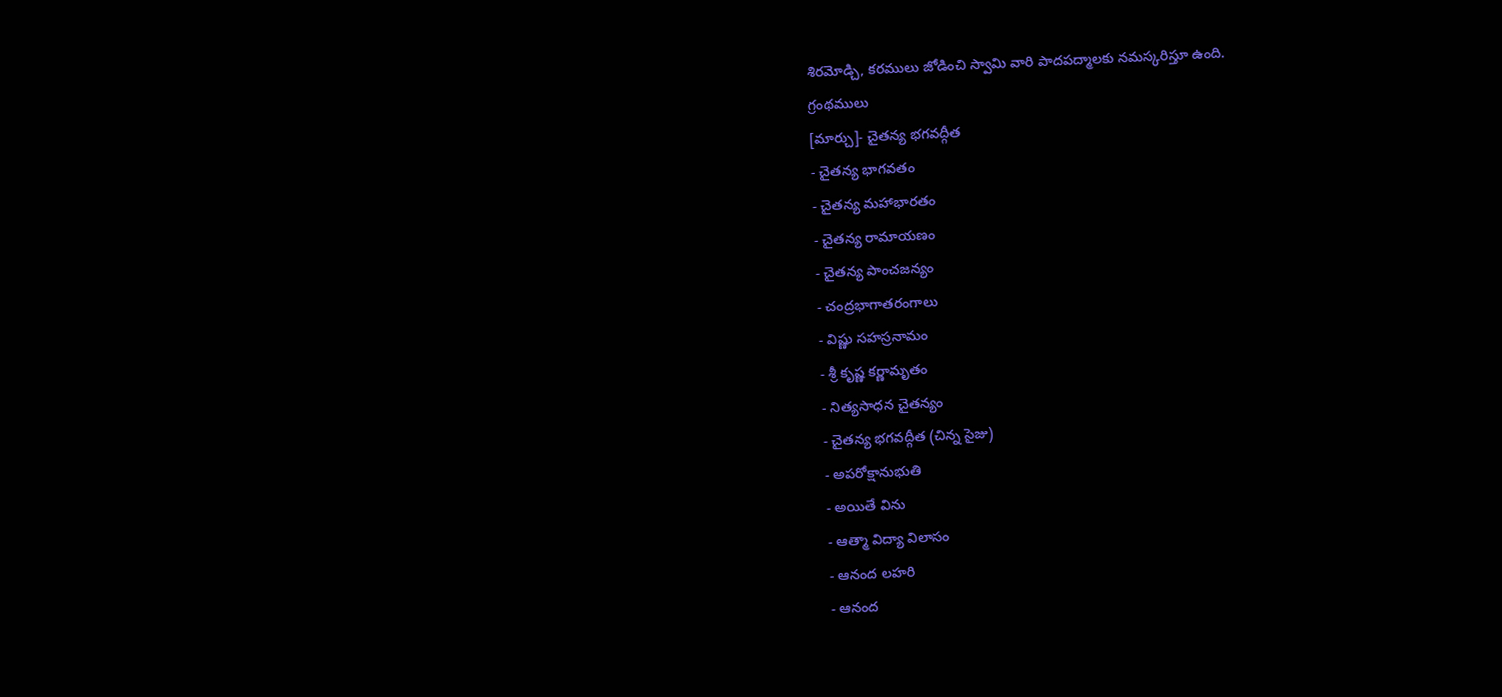శిరమోడ్చి, కరములు జోడించి స్వామి వారి పాదపద్మాలకు నమస్కరిస్తూ ఉంది.
గ్రంథములు
[మార్చు]- చైతన్య భగవద్గీత
- చైతన్య భాగవతం
- చైతన్య మహాభారతం
- చైతన్య రామాయణం
- చైతన్య పాంచజన్యం
- చంద్రభాగాతరంగాలు
- విష్ణు సహస్రనామం
- శ్రీ కృష్ణ కర్ణామృతం
- నిత్యసాధన చైతన్యం
- చైతన్య భగవద్గీత (చిన్న సైజు)
- అపరోక్షానుభుతి
- అయితే విను
- ఆత్మా విద్యా విలాసం
- ఆనంద లహరి
- ఆనంద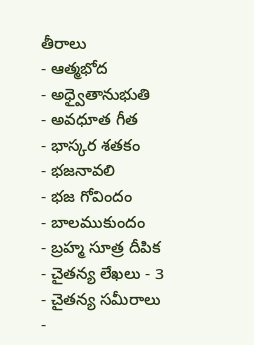తీరాలు
- ఆత్మభోద
- అధ్వైతానుభుతి
- అవధూత గీత
- భాస్కర శతకం
- భజనావలి
- భజ గోవిందం
- బాలముకుందం
- బ్రహ్మ సూత్ర దీపిక
- చైతన్య లేఖలు - 3
- చైతన్య సమీరాలు
-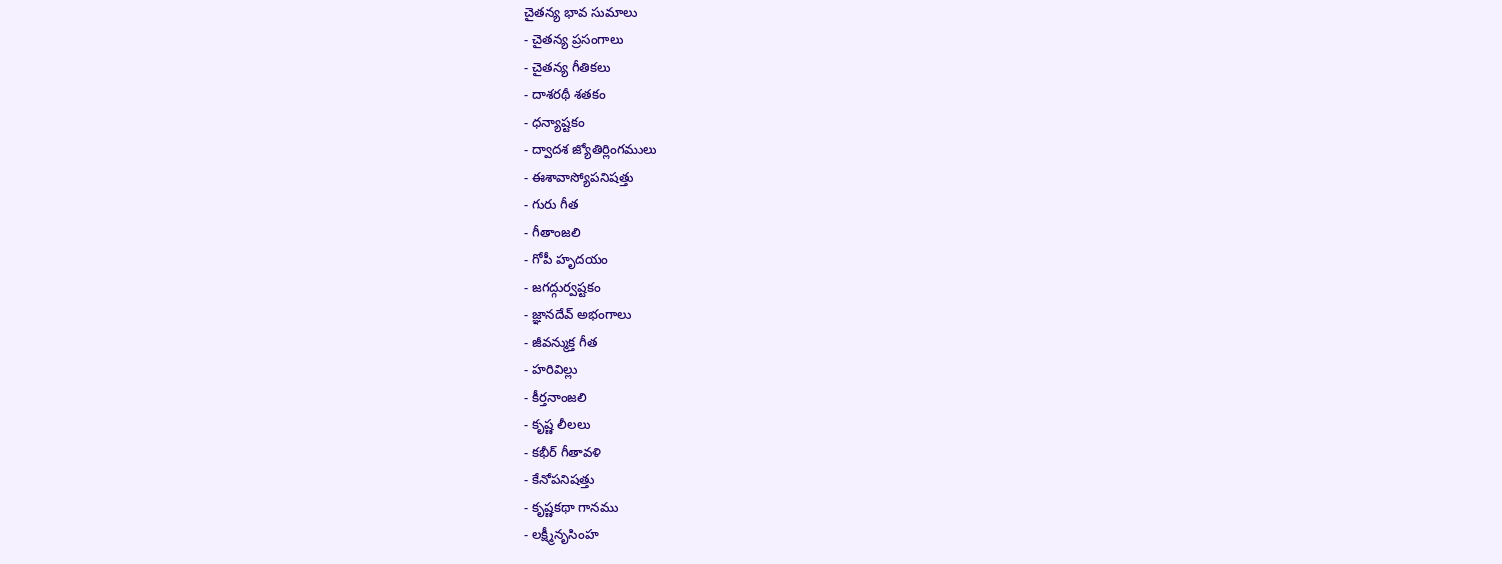చైతన్య భావ సుమాలు
- చైతన్య ప్రసంగాలు
- చైతన్య గీతికలు
- దాశరథీ శతకం
- ధన్యాష్టకం
- ద్వాదశ జ్యోతిర్లింగములు
- ఈశావాస్యోపనిషత్తు
- గురు గీత
- గీతాంజలి
- గోపీ హృదయం
- జగద్గుర్వష్టకం
- జ్ఞానదేవ్ అభంగాలు
- జీవన్ముక్త గీత
- హరివిల్లు
- కీర్తనాంజలి
- కృష్ణ లీలలు
- కభీర్ గీతావళి
- కేనోపనిషత్తు
- కృష్ణకథా గానము
- లక్ష్మీనృసింహ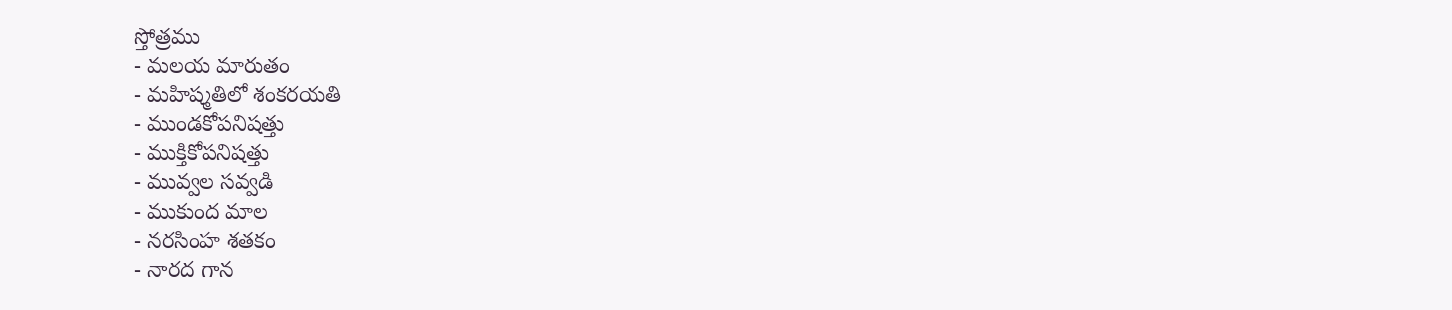స్తోత్రము
- మలయ మారుతం
- మహిష్మతిలో శంకరయతి
- ముండకోపనిషత్తు
- ముక్తికోపనిషత్తు
- మువ్వల సవ్వడి
- ముకుంద మాల
- నరసింహ శతకం
- నారద గాన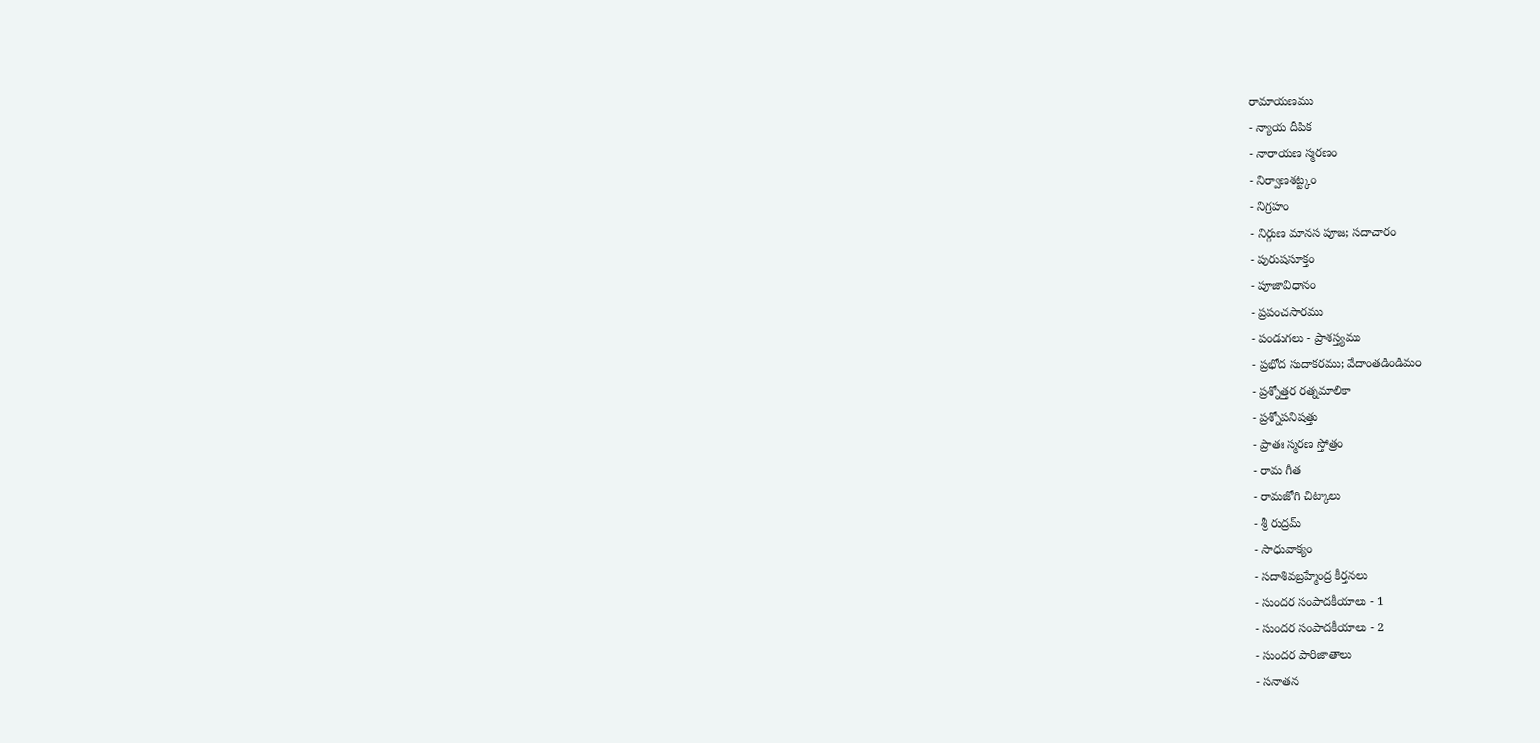రామాయణము
- న్యాయ దీపిక
- నారాయణ స్మరణం
- నిర్వాణశట్ట్కం
- నిగ్రహం
- నిర్గుణ మానస పూజ; సదాచారం
- పురుషసూక్తం
- పూజావిధానం
- ప్రపంచసారము
- పండుగలు - ప్రాశస్త్యము
- ప్రభోద సుదాకరము; వేదాంతడిండిమ౦
- ప్రశ్నోత్తర రత్నమాలికా
- ప్రశ్నోపనిషత్తు
- ప్రాతః స్మరణ స్తోత్రం
- రామ గీత
- రామజోగి చిట్కాలు
- శ్రీ రుద్రమ్
- సాధువాక్యం
- సదాశివబ్రహ్మేంద్ర కీర్తనలు
- సుందర సంపాదకీయాలు - 1
- సుందర సంపాదకీయాలు - 2
- సుందర పారిజాతాలు
- సనాతన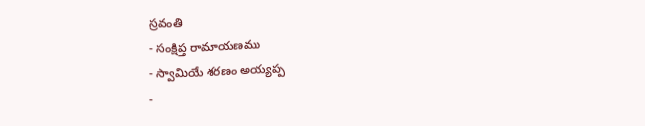స్రవంతి
- సంక్షిప్త రామాయణము
- స్వామియే శరణం అయ్యప్ప
-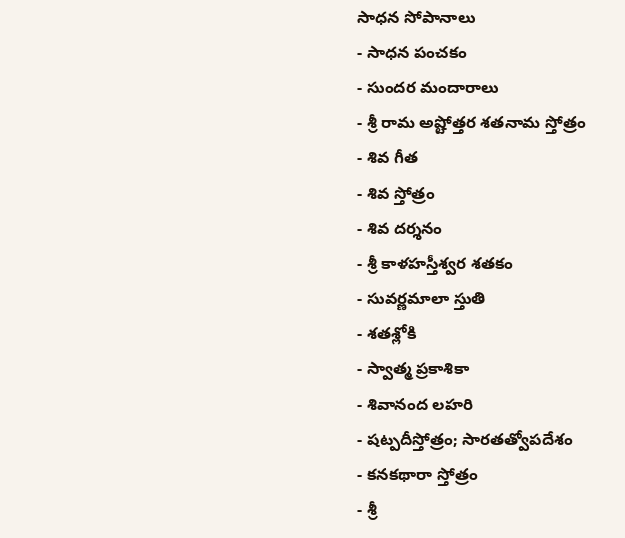సాధన సోపానాలు
- సాధన పంచకం
- సుందర మందారాలు
- శ్రీ రామ అష్టోత్తర శతనామ స్తోత్రం
- శివ గీత
- శివ స్తోత్రం
- శివ దర్శనం
- శ్రీ కాళహస్తీశ్వర శతకం
- సువర్ణమాలా స్తుతి
- శతశ్లోకి
- స్వాత్మ ప్రకాశికా
- శివానంద లహరి
- షట్పదీస్తోత్రం; సారతత్వోపదేశం
- కనకథారా స్తోత్రం
- శ్రీ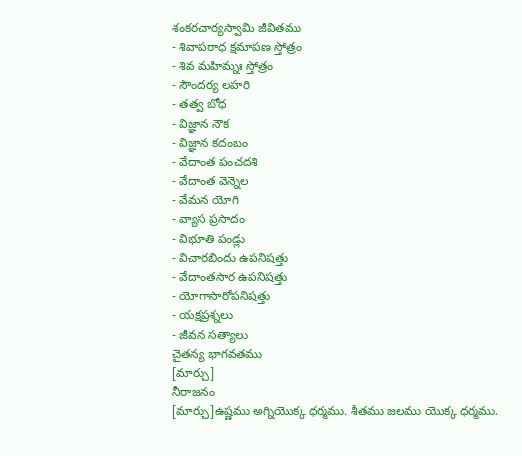శంకరచార్యస్వామి జీవితము
- శివాపరాధ క్షమాపణ స్తోత్రం
- శివ మహిమ్నః స్తోత్రం
- సౌందర్య లహరి
- తత్వ బోధ
- విజ్ఞాన నౌక
- విజ్ఞాన కదంబం
- వేదాంత పంచదశి
- వేదాంత వెన్నెల
- వేమన యోగి
- వ్యాస ప్రసాదం
- విభూతి పండ్లు
- విచారబిందు ఉపనిషత్తు
- వేదాంతసార ఉపనిషత్తు
- యోగాసారోపనిషత్తు
- యక్షప్రశ్నలు
- జీవన సత్యాలు
చైతన్య భాగవతము
[మార్చు]
నీరాజనం
[మార్చు]ఉష్ణము అగ్నియొక్క ధర్మము. శీతము జలము యొక్క ధర్మము.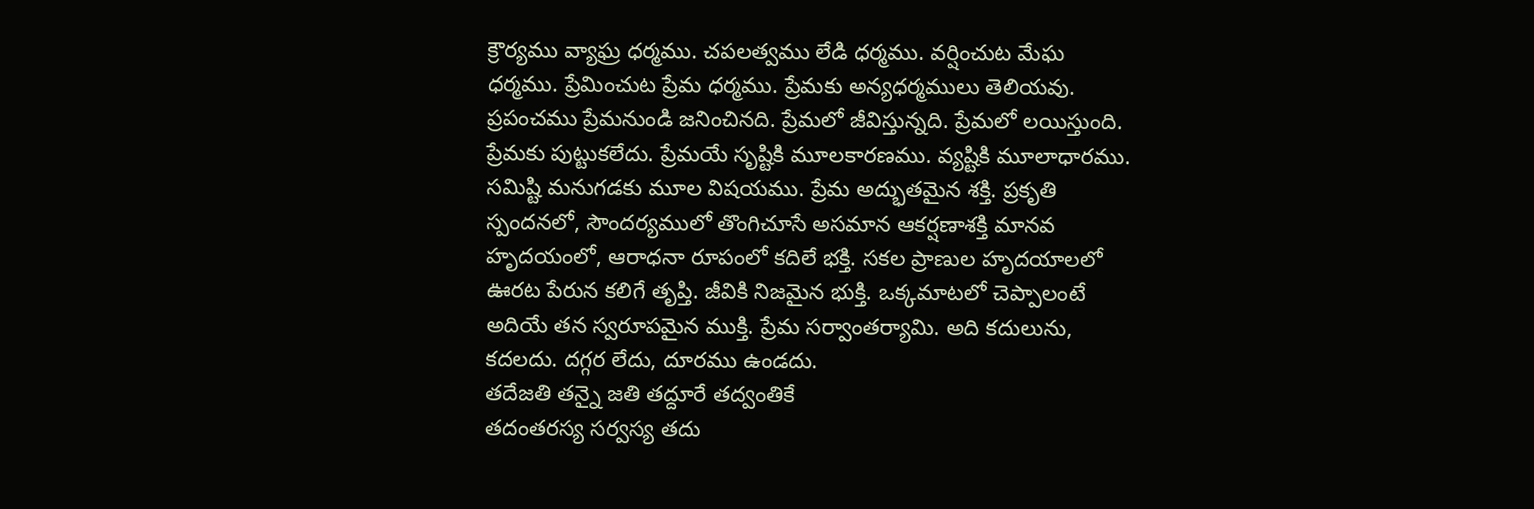క్రౌర్యము వ్యాఘ్ర ధర్మము. చపలత్వము లేడి ధర్మము. వర్షించుట మేఘ ధర్మము. ప్రేమించుట ప్రేమ ధర్మము. ప్రేమకు అన్యధర్మములు తెలియవు.
ప్రపంచము ప్రేమనుండి జనించినది. ప్రేమలో జీవిస్తున్నది. ప్రేమలో లయిస్తుంది. ప్రేమకు పుట్టుకలేదు. ప్రేమయే సృష్టికి మూలకారణము. వ్యష్టికి మూలాధారము. సమిష్టి మనుగడకు మూల విషయము. ప్రేమ అద్భుతమైన శక్తి. ప్రకృతి స్పందనలో, సౌందర్యములో తొంగిచూసే అసమాన ఆకర్షణాశక్తి మానవ హృదయంలో, ఆరాధనా రూపంలో కదిలే భక్తి. సకల ప్రాణుల హృదయాలలో ఊరట పేరున కలిగే తృప్తి. జీవికి నిజమైన భుక్తి. ఒక్కమాటలో చెప్పాలంటే అదియే తన స్వరూపమైన ముక్తి. ప్రేమ సర్వాంతర్యామి. అది కదులును, కదలదు. దగ్గర లేదు, దూరము ఉండదు.
తదేజతి తన్నై జతి తద్దూరే తద్వంతికే
తదంతరస్య సర్వస్య తదు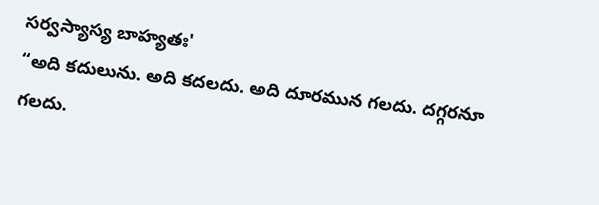సర్వస్యాస్య బాహ్యతః'
“అది కదులును. అది కదలదు. అది దూరమున గలదు. దగ్గరనూ గలదు.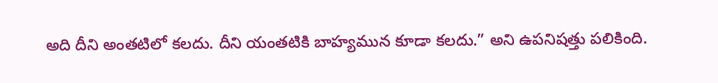అది దీని అంతటిలో కలదు. దీని యంతటికి బాహ్యమున కూడా కలదు.” అని ఉపనిషత్తు పలికింది.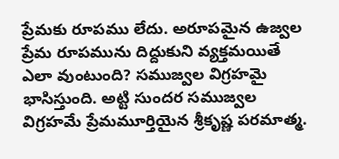ప్రేమకు రూపము లేదు. అరూపమైన ఉజ్వల ప్రేమ రూపమును దిద్దుకుని వ్యక్తమయితే ఎలా వుంటుంది? సముజ్వల విగ్రహమై భాసిస్తుంది. అట్టి సుందర సముజ్వల విగ్రహమే ప్రేమమూర్తియైన శ్రీకృష్ణ పరమాత్మ.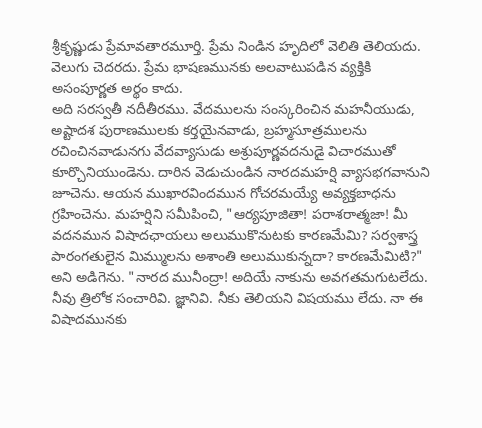శ్రీకృష్ణుడు ప్రేమావతారమూర్తి. ప్రేమ నిండిన హృదిలో వెలితి తెలియదు. వెలుగు చెదరదు. ప్రేమ భాషణమునకు అలవాటుపడిన వ్యక్తికి అసంపూర్ణత అర్థం కాదు.
అది సరస్వతీ నదీతీరము. వేదములను సంస్కరించిన మహనీయుడు, అష్టాదశ పురాణములకు కర్తయైనవాడు, బ్రహ్మసూత్రములను రచించినవాడునగు వేదవ్యాసుడు అశ్రుపూర్ణవదనుడై విచారముతో కూర్చొనియుండెను. దారిన వెడుచుండిన నారదమహర్షి వ్యాసభగవానుని జూచెను. ఆయన ముఖారవిందమున గోచరమయ్యే అవ్యక్తబాధను గ్రహించెను. మహర్షిని సమీపించి, "ఆర్యపూజితా! పరాశరాత్మజా! మీ వదనమున విషాదఛాయలు అలుముకొనుటకు కారణమేమి? సర్వశాస్త్ర పారంగతులైన మిమ్ములను అశాంతి అలుముకున్నదా? కారణమేమిటి?" అని అడిగెను. "నారద మునీంద్రా! అదియే నాకును అవగతమగుటలేదు. నీవు త్రిలోక సంచారివి. జ్ఞానివి. నీకు తెలియని విషయము లేదు. నా ఈ విషాదమునకు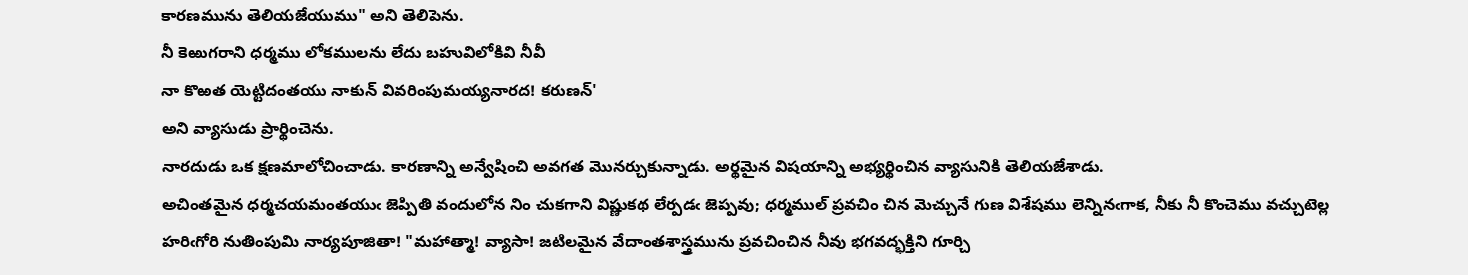కారణమును తెలియజేయుము" అని తెలిపెను.
నీ కెఱుగరాని ధర్మము లోకములను లేదు బహువిలోకివి నీవీ
నా కొఱత యెట్టిదంతయు నాకున్ వివరింపుమయ్యనారద! కరుణన్'
అని వ్యాసుడు ప్రార్థించెను.
నారదుడు ఒక క్షణమాలోచించాడు. కారణాన్ని అన్వేషించి అవగత మొనర్చుకున్నాడు. అర్థమైన విషయాన్ని అభ్యర్థించిన వ్యాసునికి తెలియజేశాడు.
అచింతమైన ధర్మచయమంతయుఁ జెప్పితి వందులోన నిం చుకగాని విష్ణుకథ లేర్పడఁ జెప్పవు; ధర్మముల్ ప్రవచిం చిన మెచ్చునే గుణ విశేషము లెన్నినఁగాక, నీకు నీ కొంచెము వచ్చుటెల్ల హరిఁగోరి నుతింపుమి నార్యపూజితా! "మహాత్మా! వ్యాసా! జటిలమైన వేదాంతశాస్త్రమును ప్రవచించిన నీవు భగవద్భక్తిని గూర్చి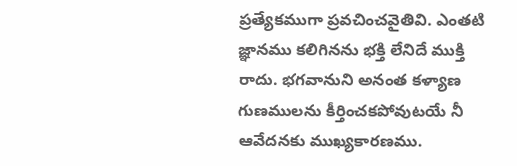ప్రత్యేకముగా ప్రవచించవైతివి. ఎంతటి జ్ఞానము కలిగినను భక్తి లేనిదే ముక్తి రాదు. భగవానుని అనంత కళ్యాణ గుణములను కీర్తించకపోవుటయే నీ ఆవేదనకు ముఖ్యకారణము.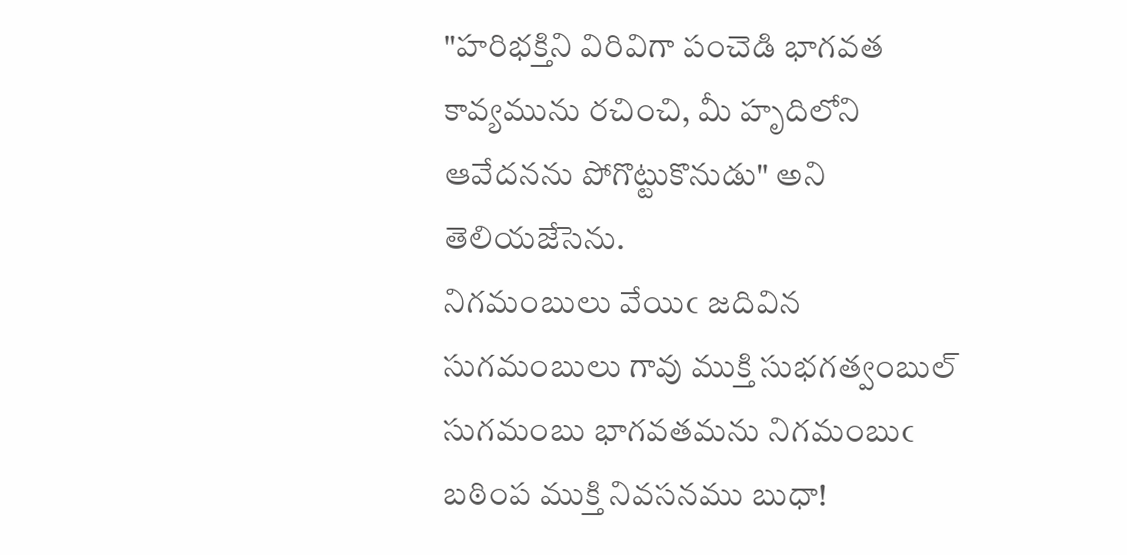"హరిభక్తిని విరివిగా పంచెడి భాగవత కావ్యమును రచించి, మీ హృదిలోని ఆవేదనను పోగొట్టుకొనుడు" అని తెలియజేసెను.
నిగమంబులు వేయిఁ జదివిన సుగమంబులు గావు ముక్తి సుభగత్వంబుల్
సుగమంబు భాగవతమను నిగమంబుఁ బఠింప ముక్తి నివసనము బుధా!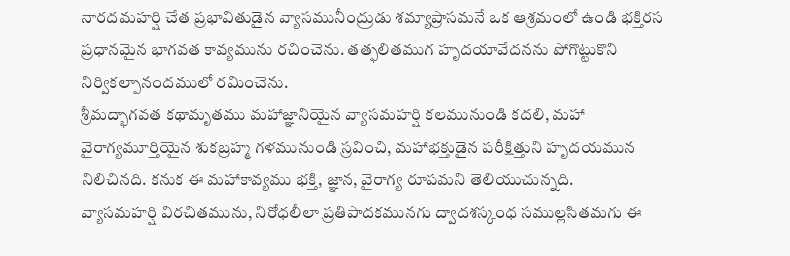నారదమహర్షి చేత ప్రభావితుడైన వ్యాసమునీంద్రుడు శమ్యాప్రాసమనే ఒక ఆశ్రమంలో ఉండి భక్తిరస ప్రధానమైన భాగవత కావ్యమును రచించెను. తత్ఫలితముగ హృదయావేదనను పోగొట్టుకొని నిర్వికల్పానందములో రమించెను.
శ్రీమద్భాగవత కథామృతము మహాజ్ఞానియైన వ్యాసమహర్షి కలమునుండి కదలి, మహా వైరాగ్యమూర్తియైన శుకబ్రహ్మ గళమునుండి స్రవించి, మహాభక్తుడైన పరీక్షిత్తుని హృదయమున నిలిచినది. కనుక ఈ మహాకావ్యము భక్తి, జ్ఞాన, వైరాగ్య రూపమని తెలియుచున్నది.
వ్యాసమహర్షి విరచితమును, నిరోధలీలా ప్రతిపాదకమునగు ద్వాదశస్కంధ సముల్లసితమగు ఈ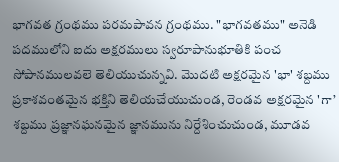భాగవత గ్రంథము పరమపావన గ్రంథము. "భాగవతము" అనెడి పదములోని ఐదు అక్షరములు స్వరూపానుభూతికి పంచ సోపానములవలె తెలియుచున్నవి. మొదటి అక్షరమైన 'భా' శబ్దము ప్రకాశవంతమైన భక్తిని తెలియచేయుచుండ, రెండవ అక్షరమైన 'గా’ శబ్దము ప్రజ్ఞానఘనమైన జ్ఞానమును నిర్దేశించుచుండ, మూడవ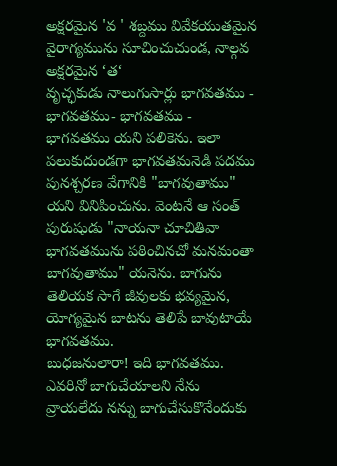అక్షరమైన 'వ ' శబ్దము వివేకయుతమైన వైరాగ్యమును సూచించుచుండ, నాల్గవ అక్షరమైన ‘త‘
వృచ్ఛకుడు నాలుగుసార్లు భాగవతము - భాగవతము- భాగవతము - భాగవతము యని పలికెను. ఇలా పలుకుదుండగా భాగవతమనెడి పదము పునశ్చరణ వేగానికి "బాగవుతాము" యని వినిపించును. వెంటనే ఆ సంత్ పురుషుడు "నాయనా చూచితివా భాగవతమును పఠించినచో మనమంతా బాగవుతాము" యనెను. బాగును తెలియక సాగే జీవులకు భవ్యమైన, యోగ్యమైన బాటను తెలిపే బావుటాయే భాగవతము.
బుధజనులారా! ఇది భాగవతము. ఎవరినో బాగుచేయాలని నేను వ్రాయలేదు నన్ను బాగుచేసుకొనేందుకు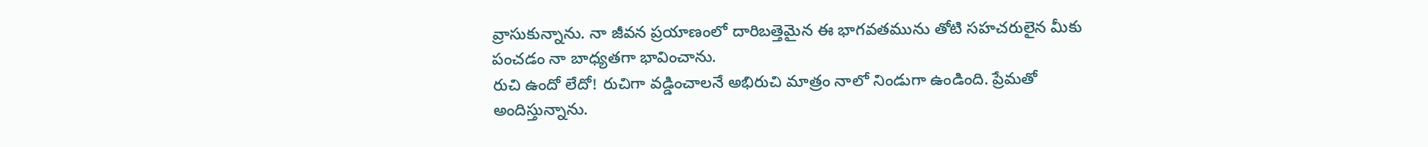వ్రాసుకున్నాను. నా జీవన ప్రయాణంలో దారిబత్తెమైన ఈ భాగవతమును తోటి సహచరులైన మీకు పంచడం నా బాధ్యతగా భావించాను.
రుచి ఉందో లేదో! రుచిగా వడ్డించాలనే అభిరుచి మాత్రం నాలో నిండుగా ఉండింది. ప్రేమతో అందిస్తున్నాను.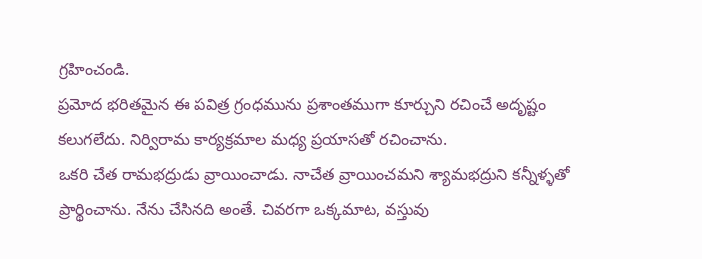గ్రహించండి.
ప్రమోద భరితమైన ఈ పవిత్ర గ్రంధమును ప్రశాంతముగా కూర్చుని రచించే అదృష్టం కలుగలేదు. నిర్విరామ కార్యక్రమాల మధ్య ప్రయాసతో రచించాను.
ఒకరి చేత రామభద్రుడు వ్రాయించాడు. నాచేత వ్రాయించమని శ్యామభద్రుని కన్నీళ్ళతో ప్రార్థించాను. నేను చేసినది అంతే. చివరగా ఒక్కమాట, వస్తువు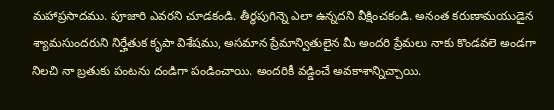మహాప్రసాదము. పూజారి ఎవరని చూడకండి. తీర్థపుగిన్నె ఎలా ఉన్నదని వీక్షించకండి. అనంత కరుణామయుడైన శ్యామసుందరుని నిర్హేతుక కృపా విశేషము, అసమాన ప్రేమాన్వితులైన మీ అందరి ప్రేమలు నాకు కొండవలె అండగా నిలచి నా బ్రతుకు పంటను దండిగా పండించాయి. అందరికీ వడ్డించే అవకాశాన్నిచ్చాయి.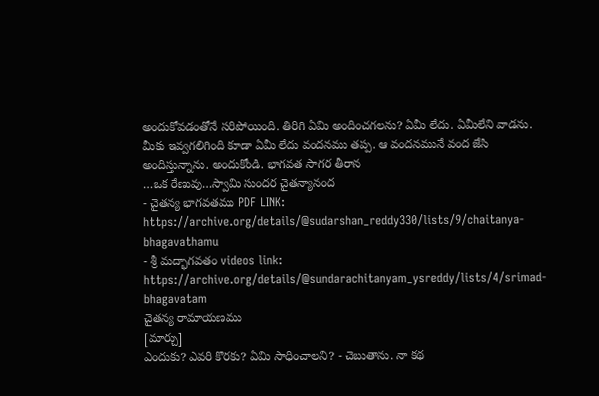అందుకోవడంతోనే సరిపోయింది. తిరిగి ఏమి అందించగలను? ఏమీ లేదు. ఏమీలేని వాడను. మీకు ఇవ్వగలిగింది కూడా ఏమీ లేదు వందనము తప్ప. ఆ వందనమునే వంద జేసి అందిస్తున్నాను. అందుకోండి. భాగవత సాగర తీరాన
…ఒక రేణువు…స్వామి సుందర చైతన్యానంద
- చైతన్య భాగవతము PDF LINK: https://archive.org/details/@sudarshan_reddy330/lists/9/chaitanya-bhagavathamu
- శ్రీ మద్భాగవతం videos link: https://archive.org/details/@sundarachitanyam_ysreddy/lists/4/srimad-bhagavatam
చైతన్య రామాయణము
[మార్చు]
ఎందుకు? ఎవరి కొరకు? ఏమి సాధించాలని? - చెబుతాను. నా కథ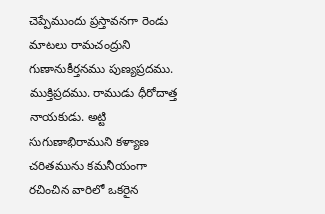చెప్పేముందు ప్రస్తావనగా రెండు మాటలు రామచంద్రుని గుణానుకీర్తనము పుణ్యప్రదము. ముక్తిప్రదము. రాముడు ధీరోదాత్త నాయకుడు. అట్టి సుగుణాభిరాముని కళ్యాణ చరితమును కమనీయంగా రచించిన వారిలో ఒకరైన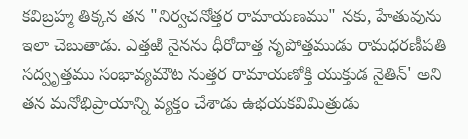కవిబ్రహ్మ తిక్కన తన "నిర్వచనోత్తర రామాయణము" నకు, హేతువును ఇలా చెబుతాడు. ఎత్తఱి నైనను ధీరోదాత్త నృపోత్తముడు రామధరణీపతి సద్వృత్తము సంభావ్యమౌట నుత్తర రామాయణోక్తి యుక్తుడ నైతిన్' అని తన మనోభిప్రాయాన్ని వ్యక్తం చేశాడు ఉభయకవిమిత్రుడు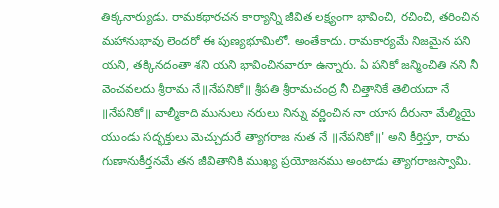తిక్కనార్యుడు. రామకథారచన కార్యాన్ని జీవిత లక్ష్యంగా భావించి, రచించి, తరించిన మహానుభావు లెందరో ఈ పుణ్యభూమిలో. అంతేకాదు. రామకార్యమే నిజమైన పని యని, తక్కినదంతా శని యని భావించినవారూ ఉన్నారు. ఏ పనికో జన్మించితి నని నీ వెంచవలదు శ్రీరామ నే॥నేపనికో॥ శ్రీపతి శ్రీరామచంద్ర నీ చిత్తానికే తెలియదా నే ॥నేపనికో॥ వాల్మీకాది మునులు నరులు నిన్ను వర్ణించిన నా యాస దీరునా మేల్మియై యుండు సద్భక్తులు మెచ్చుదురే త్యాగరాజ నుత నే ॥నేపనికో॥' అని కీర్తిస్తూ, రామ గుణానుకీర్తనమే తన జీవితానికి ముఖ్య ప్రయోజనము అంటాడు త్యాగరాజస్వామి.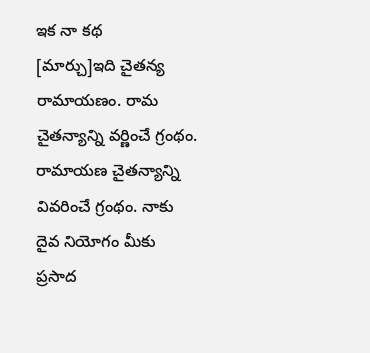ఇక నా కథ
[మార్చు]ఇది చైతన్య రామాయణం. రామ చైతన్యాన్ని వర్ణించే గ్రంథం. రామాయణ చైతన్యాన్ని వివరించే గ్రంథం. నాకు దైవ నియోగం మీకు ప్రసాద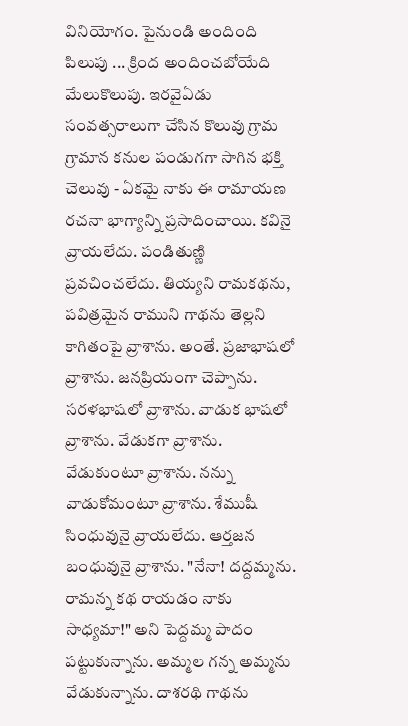వినియోగం. పైనుండి అందింది పిలుపు ... క్రింద అందించబోయేది మేలుకొలుపు. ఇరవైఏడు సంవత్సరాలుగా చేసిన కొలువు గ్రామ గ్రామాన కనుల పండుగగా సాగిన భక్తి చెలువు - ఏకమై నాకు ఈ రామాయణ రచనా భాగ్యాన్ని ప్రసాదించాయి. కవినై వ్రాయలేదు. పండితుణ్ణి ప్రవచించలేదు. తియ్యని రామకథను, పవిత్రమైన రాముని గాథను తెల్లని కాగితంపై వ్రాశాను. అంతే. ప్రజాభాషలో వ్రాశాను. జనప్రియంగా చెప్పాను. సరళభాషలో వ్రాశాను. వాడుక భాషలో వ్రాశాను. వేడుకగా వ్రాశాను. వేడుకుంటూ వ్రాశాను. నన్ను వాడుకోమంటూ వ్రాశాను. శేముషీ సింధువునై వ్రాయలేదు. ఆర్తజన బంధువునై వ్రాశాను. "నేనా! దద్దమ్మను. రామన్న కథ రాయడం నాకు సాధ్యమా!" అని పెద్దమ్మ పాదం పట్టుకున్నాను. అమ్మల గన్న అమ్మను వేడుకున్నాను. దాశరథి గాథను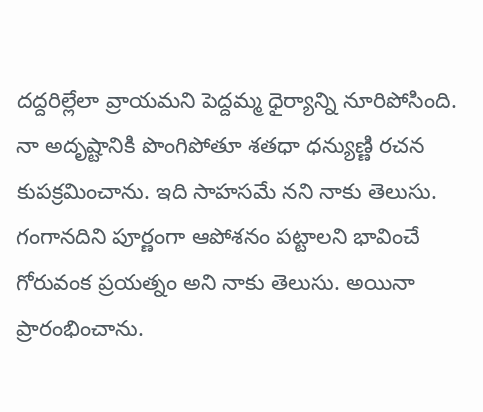దద్దరిల్లేలా వ్రాయమని పెద్దమ్మ ధైర్యాన్ని నూరిపోసింది. నా అదృష్టానికి పొంగిపోతూ శతధా ధన్యుణ్ణి రచన కుపక్రమించాను. ఇది సాహసమే నని నాకు తెలుసు. గంగానదిని పూర్ణంగా ఆపోశనం పట్టాలని భావించే గోరువంక ప్రయత్నం అని నాకు తెలుసు. అయినా ప్రారంభించాను.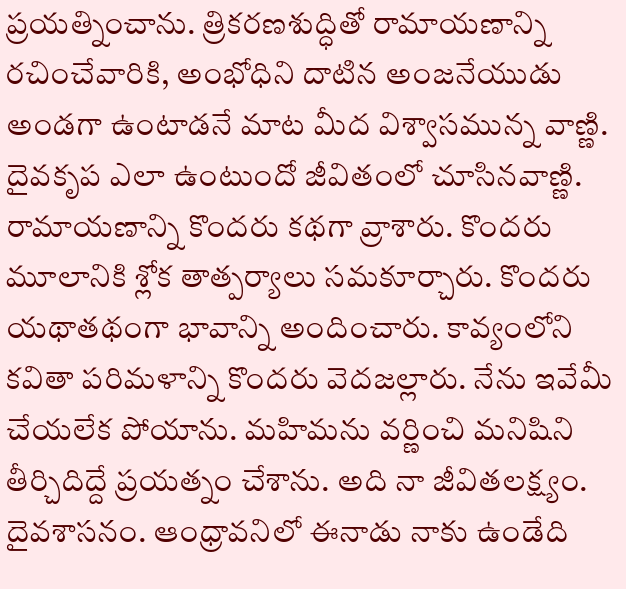ప్రయత్నించాను. త్రికరణశుద్ధితో రామాయణాన్ని రచించేవారికి, అంభోధిని దాటిన అంజనేయుడు అండగా ఉంటాడనే మాట మీద విశ్వాసమున్న వాణ్ణి. దైవకృప ఎలా ఉంటుందో జీవితంలో చూసినవాణ్ణి. రామాయణాన్ని కొందరు కథగా వ్రాశారు. కొందరు మూలానికి శ్లోక తాత్పర్యాలు సమకూర్చారు. కొందరు యథాతథంగా భావాన్ని అందించారు. కావ్యంలోని కవితా పరిమళాన్ని కొందరు వెదజల్లారు. నేను ఇవేమీ చేయలేక పోయాను. మహిమను వర్ణించి మనిషిని తీర్చిదిద్దే ప్రయత్నం చేశాను. అది నా జీవితలక్ష్యం. దైవశాసనం. ఆంధ్రావనిలో ఈనాడు నాకు ఉండేది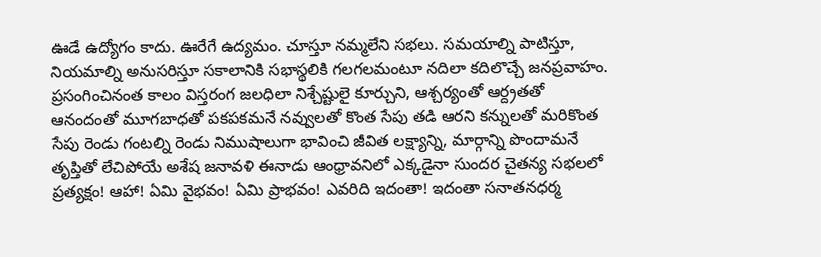ఊడే ఉద్యోగం కాదు. ఊరేగే ఉద్యమం. చూస్తూ నమ్మలేని సభలు. సమయాల్ని పాటిస్తూ, నియమాల్ని అనుసరిస్తూ సకాలానికి సభాస్థలికి గలగలమంటూ నదిలా కదిలొచ్చే జనప్రవాహం. ప్రసంగించినంత కాలం విస్తరంగ జలధిలా నిశ్చేష్టులై కూర్చుని, ఆశ్చర్యంతో ఆర్ద్రతతో ఆనందంతో మూగబాధతో పకపకమనే నవ్వులతో కొంత సేపు తడి ఆరని కన్నులతో మరికొంత సేపు రెండు గంటల్ని రెండు నిముషాలుగా భావించి జీవిత లక్ష్యాన్ని, మార్గాన్ని పొందామనే తృప్తితో లేచిపోయే అశేష జనావళి ఈనాడు ఆంధ్రావనిలో ఎక్కడైనా సుందర చైతన్య సభలలో ప్రత్యక్షం! ఆహా! ఏమి వైభవం! ఏమి ప్రాభవం! ఎవరిది ఇదంతా! ఇదంతా సనాతనధర్మ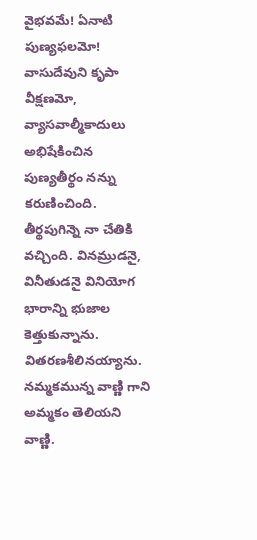వైభవమే! ఏనాటి పుణ్యఫలమో! వాసుదేవుని కృపా వీక్షణమో, వ్యాసవాల్మీకాదులు అభిషేకించిన పుణ్యతీర్థం నన్ను కరుణించింది. తీర్థపుగిన్నె నా చేతికి వచ్చింది. వినమ్రుడనై, వినీతుడనై వినియోగ భారాన్ని భుజాల కెత్తుకున్నాను. వితరణశీలినయ్యాను. నమ్మకమున్న వాణ్ణి గాని అమ్మకం తెలియని వాణ్ణి.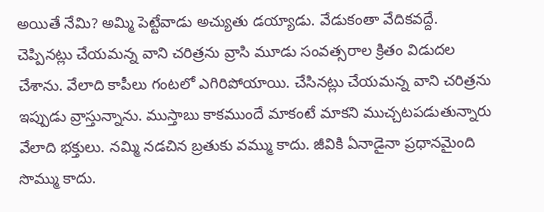అయితే నేమి? అమ్మి పెట్టేవాడు అచ్యుతు డయ్యాడు. వేడుకంతా వేదికవద్దే. చెప్పినట్లు చేయమన్న వాని చరిత్రను వ్రాసి మూడు సంవత్సరాల క్రితం విడుదల చేశాను. వేలాది కాపీలు గంటలో ఎగిరిపోయాయి. చేసినట్లు చేయమన్న వాని చరిత్రను ఇప్పుడు వ్రాస్తున్నాను. ముస్తాబు కాకముందే మాకంటే మాకని ముచ్చటపడుతున్నారు వేలాది భక్తులు. నమ్మి నడచిన బ్రతుకు వమ్ము కాదు. జీవికి ఏనాడైనా ప్రధానమైంది సొమ్ము కాదు.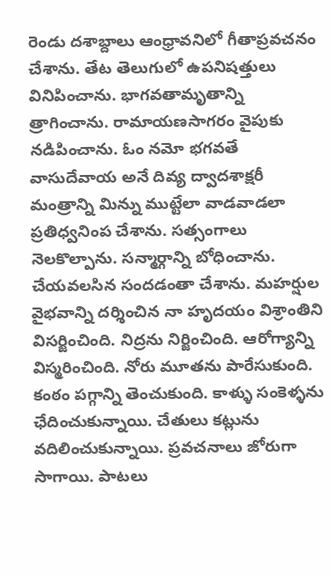రెండు దశాబ్దాలు ఆంధ్రావనిలో గీతాప్రవచనం చేశాను. తేట తెలుగులో ఉపనిషత్తులు వినిపించాను. భాగవతామృతాన్ని త్రాగించాను. రామాయణసాగరం వైపుకు నడిపించాను. ఓం నమో భగవతే వాసుదేవాయ అనే దివ్య ద్వాదశాక్షరీ మంత్రాన్ని మిన్ను ముట్టేలా వాడవాడలా ప్రతిధ్వనింప చేశాను. సత్సంగాలు నెలకొల్పాను. సన్మార్గాన్ని బోధించాను. చేయవలసిన సందడంతా చేశాను. మహర్షుల వైభవాన్ని దర్శించిన నా హృదయం విశ్రాంతిని విసర్జించింది. నిద్రను నిర్జించింది. ఆరోగ్యాన్ని విస్మరించింది. నోరు మూతను పారేసుకుంది. కంఠం పగ్గాన్ని తెంచుకుంది. కాళ్ళు సంకెళ్ళను ఛేదించుకున్నాయి. చేతులు కట్లును వదిలించుకున్నాయి. ప్రవచనాలు జోరుగా సాగాయి. పాటలు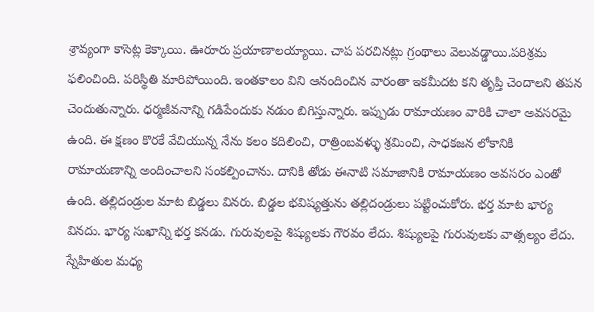శ్రావ్యంగా కాసెట్ల కెక్కాయి. ఊరూరు ప్రయాణాలయ్యాయి. చాప పరచినట్లు గ్రంథాలు వెలువడ్డాయి.పరిశ్రమ ఫలించింది. పరిస్థితి మారిపోయింది. ఇంతకాలం విని ఆనందించిన వారంతా ఇకమీదట కని తృప్తి చెందాలని తపన చెందుతున్నారు. ధర్మజీవనాన్ని గడిపేందుకు నడుం బిగిస్తున్నారు. ఇప్పుడు రామాయణం వారికి చాలా అవసరమై ఉంది. ఈ క్షణం కొరకే వేచియున్న నేను కలం కదిలించి, రాత్రింబవళ్ళు శ్రమించి, సాధకజన లోకానికి రామాయణాన్ని అందించాలని సంకల్పించాను. దానికి తోడు ఈనాటి సమాజానికి రామాయణం అవసరం ఎంతో ఉంది. తల్లిదండ్రుల మాట బిడ్డలు వినరు. బిడ్డల భవిష్యత్తును తల్లిదండ్రులు పట్టించుకోరు. భర్త మాట భార్య వినదు. భార్య సుఖాన్ని భర్త కనడు. గురువులపై శిష్యులకు గౌరవం లేదు. శిష్యులపై గురువులకు వాత్సల్యం లేదు. స్నేహితుల మధ్య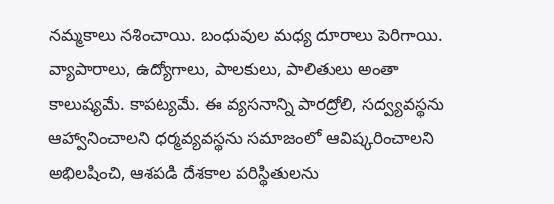నమ్మకాలు నశించాయి. బంధువుల మధ్య దూరాలు పెరిగాయి. వ్యాపారాలు, ఉద్యోగాలు, పాలకులు, పాలితులు అంతా కాలుష్యమే. కాపట్యమే. ఈ వ్యసనాన్ని పారద్రోలి, సద్వ్యవస్థను ఆహ్వానించాలని ధర్మవ్యవస్థను సమాజంలో ఆవిష్కరించాలని అభిలషించి, ఆశపడి దేశకాల పరిస్థితులను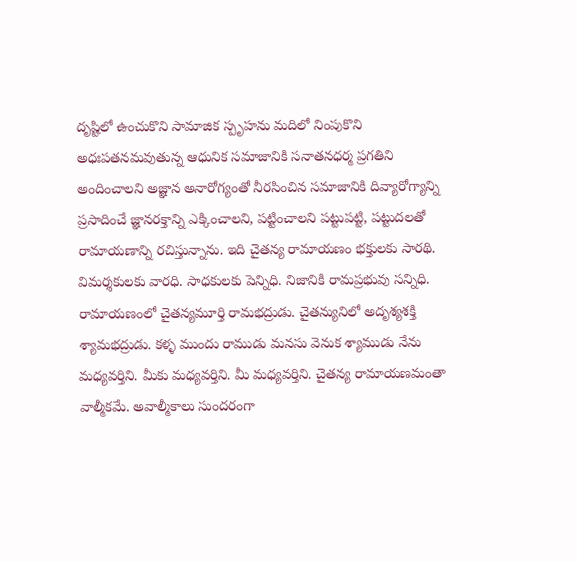దృష్టిలో ఉంచుకొని సామాజిక స్పృహను మదిలో నింపుకొని అధఃపతనమవుతున్న ఆధునిక సమాజానికి సనాతనధర్మ ప్రగతిని అందించాలని అజ్ఞాన అనారోగ్యంతో నీరసించిన సమాజానికి దివ్యారోగ్యాన్ని ప్రసాదించే జ్ఞానరక్తాన్ని ఎక్కించాలని, పట్టించాలని పట్టుపట్టి, పట్టుదలతో రామాయణాన్ని రచిస్తున్నాను. ఇది చైతన్య రామాయణం భక్తులకు సారథి. విమర్శకులకు వారధి. సాధకులకు పెన్నిధి. నిజానికి రామప్రభువు సన్నిధి. రామాయణంలో చైతన్యమూర్తి రామభద్రుడు. చైతన్యునిలో అదృశ్యశక్తి శ్యామభద్రుడు. కళ్ళ ముందు రాముడు మనసు వెనుక శ్యాముడు నేను మధ్యవర్తిని. మీకు మధ్యవర్తిని. మీ మధ్యవర్తిని. చైతన్య రామాయణమంతా వాల్మీకమే. అవాల్మీకాలు సుందరంగా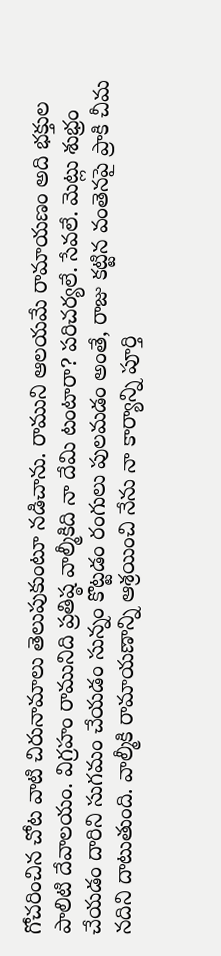గోచరించిన చోట వాటి చిరునామాలు తెలుపుకుంటూ నడిచాను. రాముని ఆలయమే రామాయణం అది భక్తుల పాలిటి దేవాలయం. విగ్రహం రామునిది ప్రతిష్ఠ వాల్మీకిది నా దేమి టంటారా? పరిచర్యలే. సేవలే. మెట్లు శుభ్రం చేయడం దారిని సుగమం చేయడం సున్నం కొట్టడం రంగులు పులమడం అంతే, రాజు కట్టిన వంతెనపై ప్రాకి చీమ నదిని దాటుతుంది. వాల్మీకి రామాయణాన్ని ఆశ్రయించి నేను నా కార్యాన్ని పూర్తి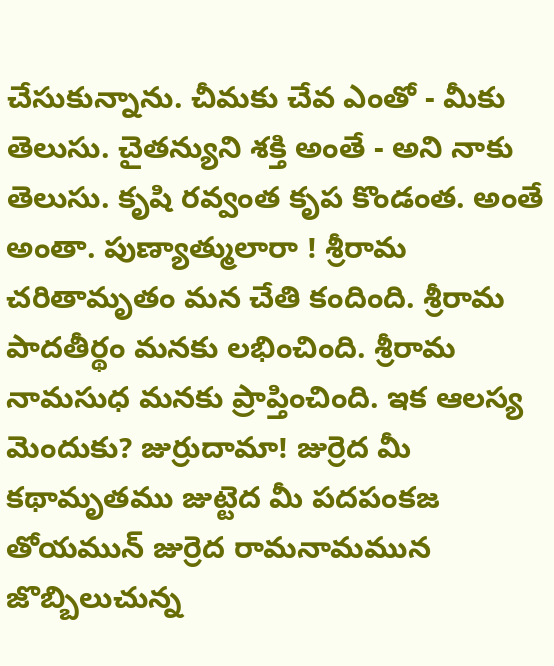చేసుకున్నాను. చీమకు చేవ ఎంతో - మీకు తెలుసు. చైతన్యుని శక్తి అంతే - అని నాకు తెలుసు. కృషి రవ్వంత కృప కొండంత. అంతే అంతా. పుణ్యాత్ములారా ! శ్రీరామ చరితామృతం మన చేతి కందింది. శ్రీరామ పాదతీర్థం మనకు లభించింది. శ్రీరామ నామసుధ మనకు ప్రాప్తించింది. ఇక ఆలస్య మెందుకు? జుర్రుదామా! జుర్రెద మీ కథామృతము జుట్టెద మీ పదపంకజ తోయమున్ జుర్రెద రామనామమున జొబ్బిలుచున్న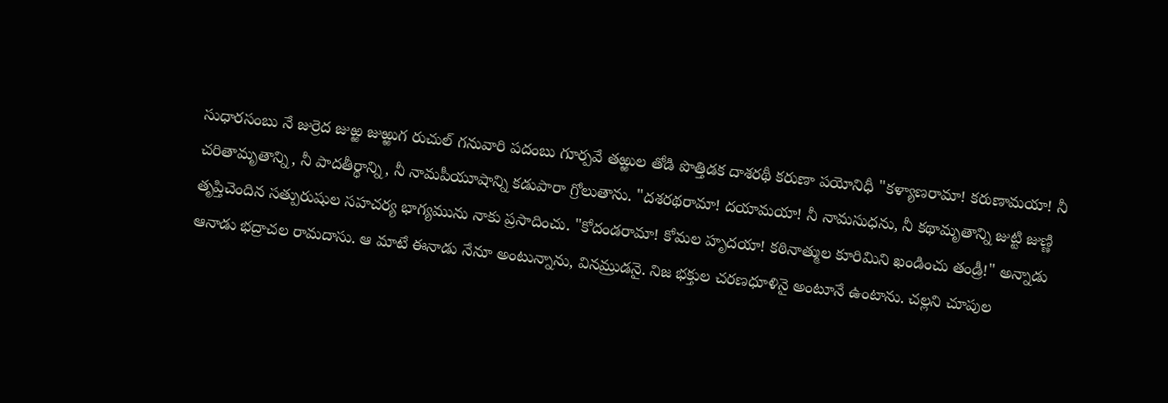సుధారసంబు నే జుర్రెద జుఱ్ఱ జుఱ్ఱుగ రుచుల్ గనువారి పదంబు గూర్పవే తఱ్ఱుల తోడి పొత్తిడక దాశరథీ కరుణా పయోనిధీ "కళ్యాణరామా! కరుణామయా! నీ చరితామృతాన్ని, నీ పాదతీర్థాన్ని, నీ నామపీయూషాన్ని కడుపారా గ్రోలుతాను. "దశరథరామా! దయామయా! నీ నామసుధను, నీ కథామృతాన్ని జుట్టి జుణ్ణి తృప్తిచెందిన సత్పురుషుల సహచర్య భాగ్యమును నాకు ప్రసాదించు. "కోదండరామా! కోమల హృదయా! కఠినాత్ముల కూరిమిని ఖండించు తండ్రీ!" అన్నాడు ఆనాడు భద్రాచల రామదాసు. ఆ మాటే ఈనాడు నేనూ అంటున్నాను, వినమ్రుడనై. నిజ భక్తుల చరణధూళినై అంటూనే ఉంటాను. చల్లని చూపుల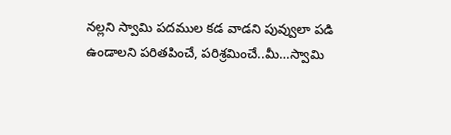నల్లని స్వామి పదముల కడ వాడని పువ్వులా పడి ఉండాలని పరితపించే, పరిశ్రమించే..మీ…స్వామి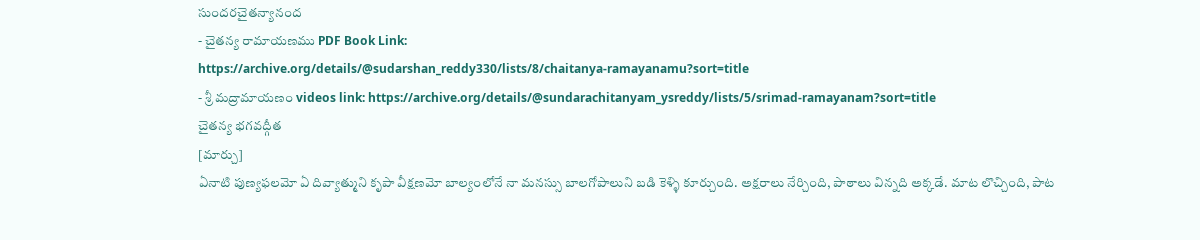సుందరచైతన్యానంద
- చైతన్య రామాయణము PDF Book Link:
https://archive.org/details/@sudarshan_reddy330/lists/8/chaitanya-ramayanamu?sort=title
- శ్రీ మద్రామాయణం videos link: https://archive.org/details/@sundarachitanyam_ysreddy/lists/5/srimad-ramayanam?sort=title
చైతన్య భగవద్గీత
[మార్చు]
ఏనాటి పుణ్యఫలమో ఏ దివ్యాత్ముని కృపా వీక్షణమో బాల్యంలోనే నా మనస్సు బాలగోపాలుని బడి కెళ్ళి కూర్చుంది. అక్షరాలు నేర్చింది, పాఠాలు విన్నది అక్కడే. మాట లొచ్చింది, పాట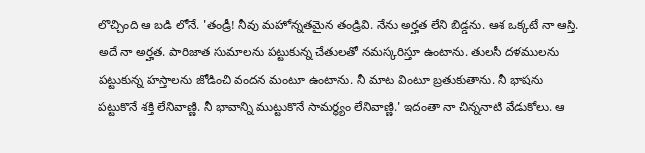లొచ్చింది ఆ బడి లోనే. 'తండ్రీ! నీవు మహోన్నతమైన తండ్రివి. నేను అర్హత లేని బిడ్డను. ఆశ ఒక్కటే నా ఆస్తి. అదే నా అర్హత. పారిజాత సుమాలను పట్టుకున్న చేతులతో నమస్కరిస్తూ ఉంటాను. తులసీ దళములను పట్టుకున్న హస్తాలను జోడించి వందన మంటూ ఉంటాను. నీ మాట వింటూ బ్రతుకుతాను. నీ భాషను పట్టుకొనే శక్తి లేనివాణ్ణి. నీ భావాన్ని ముట్టుకొనే సామర్థ్యం లేనివాణ్ణి.' ఇదంతా నా చిన్ననాటి వేడుకోలు. ఆ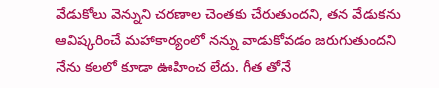వేడుకోలు వెన్నుని చరణాల చెంతకు చేరుతుందని, తన వేడుకను ఆవిష్కరించే మహాకార్యంలో నన్ను వాడుకోవడం జరుగుతుందని నేను కలలో కూడా ఊహించ లేదు. గీత తోనే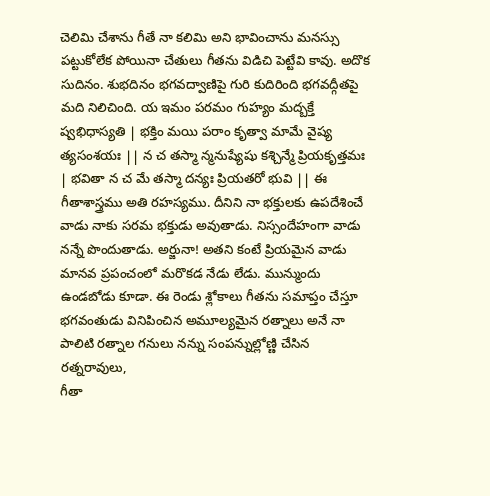చెలిమి చేశాను గీతే నా కలిమి అని భావించాను మనస్సు పట్టుకోలేక పోయినా చేతులు గీతను విడిచి పెట్టేవి కావు. అదొక సుదినం. శుభదినం భగవద్వాణిపై గురి కుదిరింది భగవద్గీతపై మది నిలిచింది. య ఇమం పరమం గుహ్యం మద్బక్తే ష్వభిధాస్యతి | భక్తిం మయి పరాం కృత్వా మామే వైష్య త్యసంశయః || న చ తస్మా న్మనుష్యేషు కశ్చిన్మే ప్రియకృత్తమః | భవితా న చ మే తస్మా దన్యః ప్రియతరో భువి || ఈ గీతాశాస్త్రము అతి రహస్యము. దీనిని నా భక్తులకు ఉపదేశించే వాడు నాకు సరమ భక్తుడు అవుతాడు. నిస్సందేహంగా వాడు నన్నే పొందుతాడు. అర్జునా! అతని కంటే ప్రియమైన వాడు మానవ ప్రపంచంలో మరొకడ నేడు లేడు. మున్ముందు ఉండబోడు కూడా. ఈ రెండు శ్లోకాలు గీతను సమాప్తం చేస్తూ భగవంతుడు వినిపించిన అమూల్యమైన రత్నాలు అనే నా పాలిటి రత్నాల గనులు నన్ను సంపన్నుల్లోణ్ణి చేసిన రత్నరావులు,
గీతా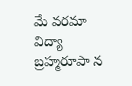మే వరమా విద్యా బ్రహ్మరూపా న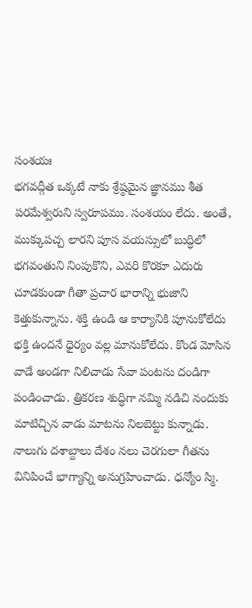సంశయః
భగవద్గీత ఒక్కటే నాకు శ్రేష్ఠమైన జ్ఞానము శీత పరమేశ్వరుని స్వరూపము. సంశయం లేదు. అంతే, ముక్కుపచ్చ లారని పూస వయస్సులో బుద్ధిలో భగవంతుని నింపుకొని, ఎవరి కొరకూ ఎదురు చూడకుండా గీతా ప్రచార భారాన్ని భుజాని కెత్తుకున్నాను. శక్తి ఉండి ఆ కార్యానికి పూనుకోలేదు భక్తి ఉందనే ధైర్యం వల్ల మానుకోలేదు. కొండ మోసిన వాడే అండగా నిలిచాడు సేవా పంటను దండిగా పండించాడు. త్రికరణ శుద్ధిగా నమ్మి నడిచి నందుకు మాటిచ్చిన వాడు మాటను నిలబెట్టు కున్నాడు. నాలుగు దశాబ్దాలు దేశం నలు చెరగులా గీతను వినిపించే భాగ్యాన్ని అనుగ్రహించాడు. ధన్యోం స్మి.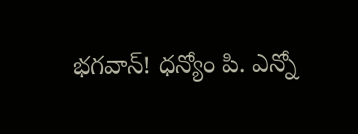భగవాన్! ధన్యోం పి. ఎన్నో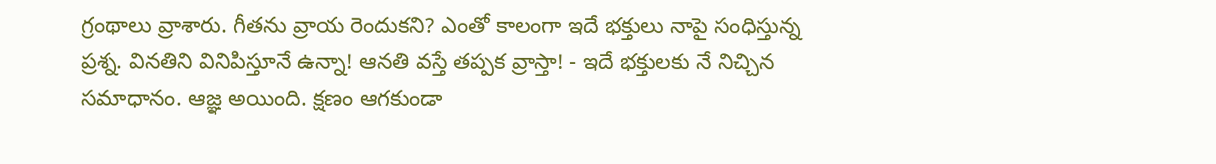గ్రంథాలు వ్రాశారు. గీతను వ్రాయ రెందుకని? ఎంతో కాలంగా ఇదే భక్తులు నాపై సంధిస్తున్న ప్రశ్న. వినతిని వినిపిస్తూనే ఉన్నా! ఆనతి వస్తే తప్పక వ్రాస్తా! - ఇదే భక్తులకు నే నిచ్చిన సమాధానం. ఆజ్ఞ అయింది. క్షణం ఆగకుండా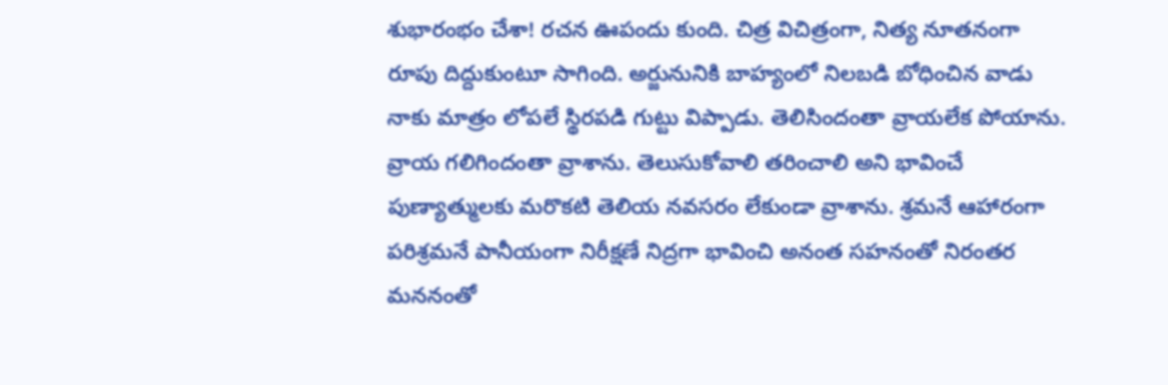శుభారంభం చేశా! రచన ఊపందు కుంది. చిత్ర విచిత్రంగా, నిత్య నూతనంగా రూపు దిద్దుకుంటూ సాగింది. అర్జునునికి బాహ్యంలో నిలబడి బోధించిన వాడు నాకు మాత్రం లోపలే స్థిరపడి గుట్టు విప్పాడు. తెలిసిందంతా వ్రాయలేక పోయాను. వ్రాయ గలిగిందంతా వ్రాశాను. తెలుసుకోవాలి తరించాలి అని భావించే పుణ్యాత్ములకు మరొకటి తెలియ నవసరం లేకుండా వ్రాశాను. శ్రమనే ఆహారంగా పరిశ్రమనే పానీయంగా నిరీక్షణే నిద్రగా భావించి అనంత సహనంతో నిరంతర మననంతో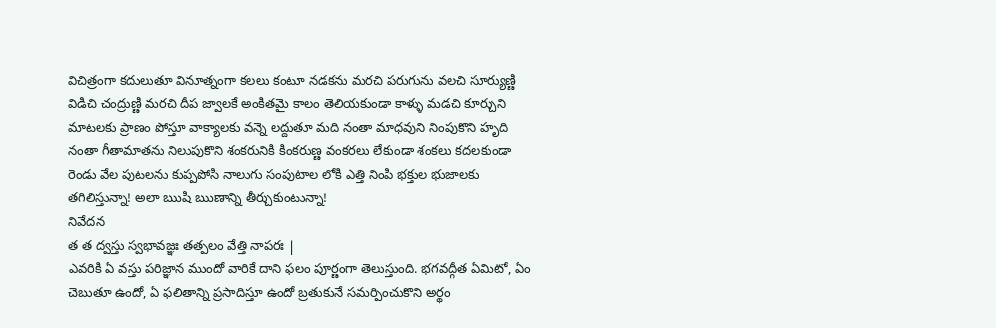విచిత్రంగా కదులుతూ వినూత్నంగా కలలు కంటూ నడకను మరచి పరుగును వలచి సూర్యుణ్ణి విడిచి చంద్రుణ్ణి మరచి దీప జ్వాలకే అంకితమై కాలం తెలియకుండా కాళ్ళు మడచి కూర్చుని మాటలకు ప్రాణం పోస్తూ వాక్యాలకు వన్నె లద్దుతూ మది నంతా మాధవుని నింపుకొని హృది నంతా గీతామాతను నిలుపుకొని శంకరునికి కింకరుణ్ణ వంకరలు లేకుండా శంకలు కదలకుండా రెండు వేల పుటలను కుప్పపోసి నాలుగు సంపుటాల లోకి ఎత్తి నింపి భక్తుల భుజాలకు తగిలిస్తున్నా! అలా ఋషి ఋణాన్ని తీర్చుకుంటున్నా!
నివేదన
త త ద్వస్తు స్వభావజ్ఞః తత్పలం వేత్తి నాపరః |
ఎవరికి ఏ వస్తు పరిజ్ఞాన ముందో వారికే దాని ఫలం పూర్ణంగా తెలుస్తుంది. భగవద్గీత ఏమిటో, ఏం చెబుతూ ఉందో, ఏ ఫలితాన్ని ప్రసాదిస్తూ ఉందో బ్రతుకునే సమర్పించుకొని అర్థం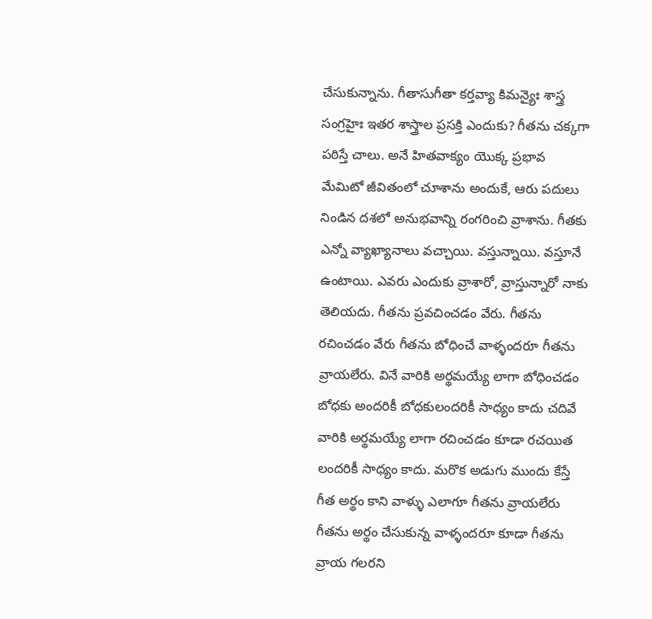చేసుకున్నాను. గీతాసుగీతా కర్తవ్యా కిమన్యైః శాస్త్ర సంగ్రహైః ఇతర శాస్త్రాల ప్రసక్తి ఎందుకు? గీతను చక్కగా పఠిస్తే చాలు. అనే హితవాక్యం యొక్క ప్రభావ మేమిటో జీవితంలో చూశాను అందుకే, ఆరు పదులు నిండిన దశలో అనుభవాన్ని రంగరించి వ్రాశాను. గీతకు ఎన్నో వ్యాఖ్యానాలు వచ్చాయి. వస్తున్నాయి. వస్తూనే ఉంటాయి. ఎవరు ఎందుకు వ్రాశారో, వ్రాస్తున్నారో నాకు తెలియదు. గీతను ప్రవచించడం వేరు. గీతను రచించడం వేరు గీతను బోధించే వాళ్ళందరూ గీతను వ్రాయలేరు. వినే వారికి అర్థమయ్యే లాగా బోధించడం బోధకు అందరికీ బోధకులందరికీ సాధ్యం కాదు చదివే వారికి అర్థమయ్యే లాగా రచించడం కూడా రచయిత లందరికీ సాధ్యం కాదు. మరొక అడుగు ముందు కేస్తే గీత అర్థం కాని వాళ్ళు ఎలాగూ గీతను వ్రాయలేరు గీతను అర్థం చేసుకున్న వాళ్ళందరూ కూడా గీతను వ్రాయ గలరని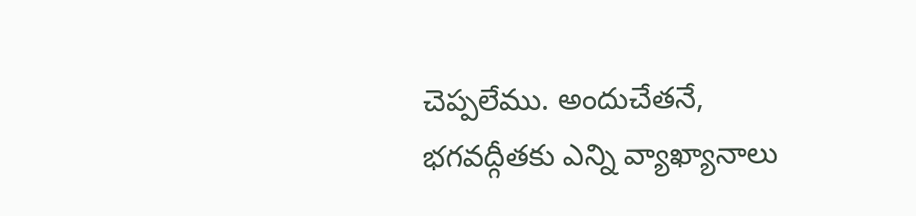చెప్పలేము. అందుచేతనే, భగవద్గీతకు ఎన్ని వ్యాఖ్యానాలు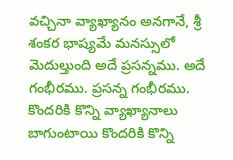వచ్చినా వ్యాఖ్యానం అనగానే, శ్రీ శంకర భాష్యమే మనస్సులో మెదుల్తుంది అదే ప్రసన్నము. అదే గంభీరము. ప్రసన్న గంభీరము. కొందరికి కొన్ని వ్యాఖ్యానాలు బాగుంటాయి కొందరికి కొన్ని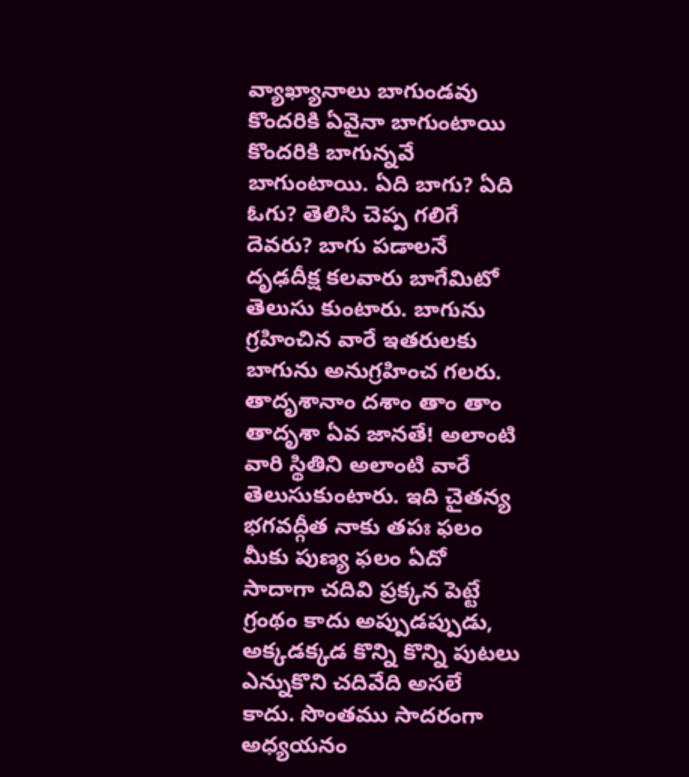వ్యాఖ్యానాలు బాగుండవు కొందరికి ఏవైనా బాగుంటాయి కొందరికి బాగున్నవే బాగుంటాయి. ఏది బాగు? ఏది ఓగు? తెలిసి చెప్ప గలిగే దెవరు? బాగు పడాలనే దృఢదీక్ష కలవారు బాగేమిటో తెలుసు కుంటారు. బాగును గ్రహించిన వారే ఇతరులకు బాగును అనుగ్రహించ గలరు. తాదృశానాం దశాం తాం తాం తాదృశా ఏవ జానతే! అలాంటి వారి స్థితిని అలాంటి వారే తెలుసుకుంటారు. ఇది చైతన్య భగవద్గీత నాకు తపః ఫలం మీకు పుణ్య ఫలం ఏదో సాదాగా చదివి ప్రక్కన పెట్టే గ్రంథం కాదు అప్పుడప్పుడు, అక్కడక్కడ కొన్ని కొన్ని పుటలు ఎన్నుకొని చదివేది అసలే కాదు. సొంతము సాదరంగా అధ్యయనం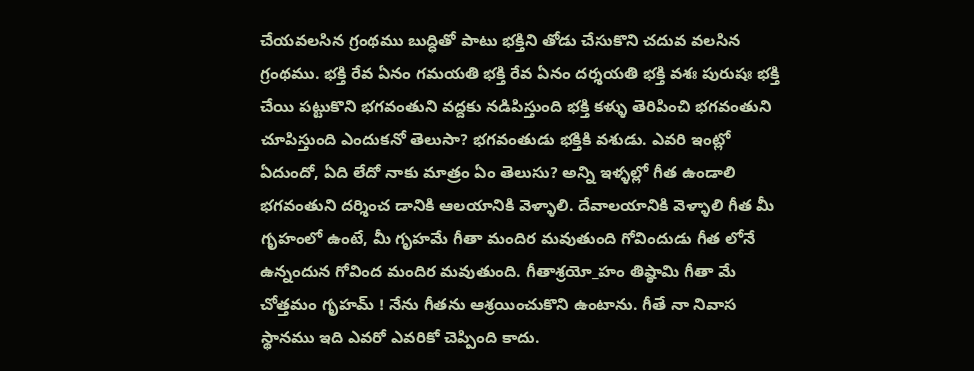చేయవలసిన గ్రంథము బుద్ధితో పాటు భక్తిని తోడు చేసుకొని చదువ వలసిన గ్రంథము. భక్తి రేవ ఏనం గమయతి భక్తి రేవ ఏనం దర్శయతి భక్తి వశః పురుషః భక్తి చేయి పట్టుకొని భగవంతుని వద్దకు నడిపిస్తుంది భక్తి కళ్ళు తెరిపించి భగవంతుని చూపిస్తుంది ఎందుకనో తెలుసా? భగవంతుడు భక్తికి వశుడు. ఎవరి ఇంట్లో ఏదుందో, ఏది లేదో నాకు మాత్రం ఏం తెలుసు? అన్ని ఇళ్ళల్లో గీత ఉండాలి భగవంతుని దర్శించ డానికి ఆలయానికి వెళ్ళాలి. దేవాలయానికి వెళ్ళాలి గీత మీ గృహంలో ఉంటే, మీ గృహమే గీతా మందిర మవుతుంది గోవిందుడు గీత లోనే ఉన్నందున గోవింద మందిర మవుతుంది. గీతాశ్రయో_హం తిష్ఠామి గీతా మే చోత్తమం గృహమ్ ! నేను గీతను ఆశ్రయించుకొని ఉంటాను. గీతే నా నివాస స్థానము ఇది ఎవరో ఎవరికో చెప్పింది కాదు.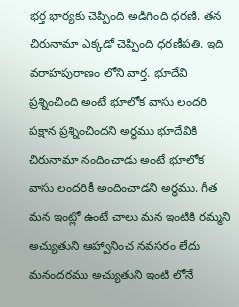భర్త భార్యకు చెప్పింది అడిగింది ధరణి. తన చిరునామా ఎక్కడో చెప్పింది ధరణీపతి. ఇది వరాహపురాణం లోని వార్త. భూదేవి ప్రశ్నించింది అంటే భూలోక వాసు లందరి పక్షాన ప్రశ్నించిందని అర్థము భూదేవికి చిరునామా నందించాడు అంటే భూలోక వాసు లందరికీ అందించాడని అర్థము. గీత మన ఇంట్లో ఉంటే చాలు మన ఇంటికి రమ్మని అచ్యుతుని ఆహ్వానించ నవసరం లేదు మనందరము అచ్యుతుని ఇంటి లోనే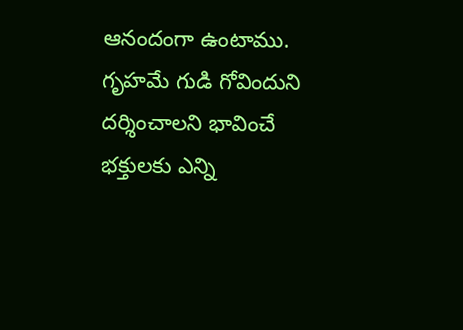ఆనందంగా ఉంటాము. గృహమే గుడి గోవిందుని దర్శించాలని భావించే భక్తులకు ఎన్ని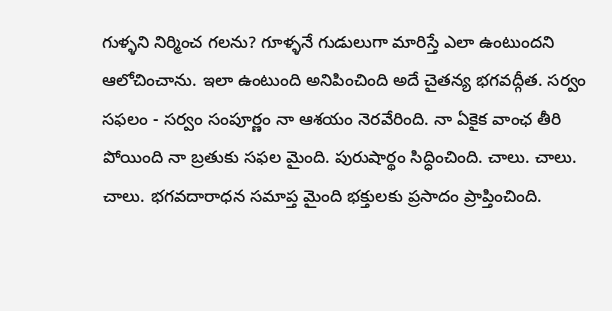గుళ్ళని నిర్మించ గలను? గూళ్ళనే గుడులుగా మారిస్తే ఎలా ఉంటుందని ఆలోచించాను. ఇలా ఉంటుంది అనిపించింది అదే చైతన్య భగవద్గీత. సర్వం సఫలం - సర్వం సంపూర్ణం నా ఆశయం నెరవేరింది. నా ఏకైక వాంఛ తీరి పోయింది నా బ్రతుకు సఫల మైంది. పురుషార్థం సిద్ధించింది. చాలు. చాలు. చాలు. భగవదారాధన సమాప్త మైంది భక్తులకు ప్రసాదం ప్రాప్తించింది.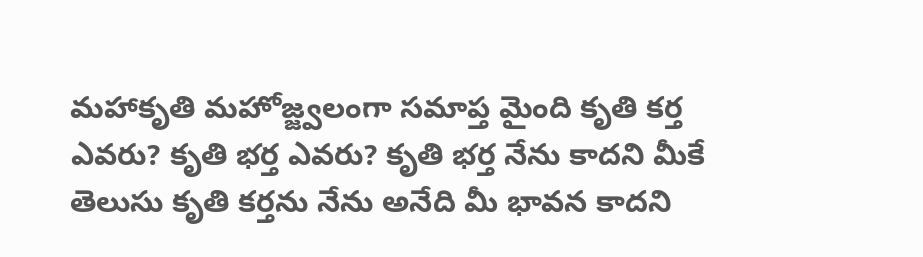మహాకృతి మహోజ్జ్వలంగా సమాప్త మైంది కృతి కర్త ఎవరు? కృతి భర్త ఎవరు? కృతి భర్త నేను కాదని మీకే తెలుసు కృతి కర్తను నేను అనేది మీ భావన కాదని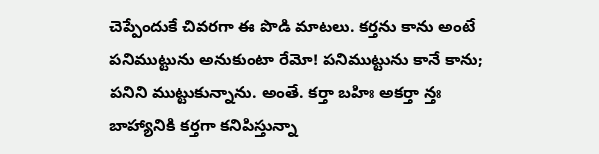చెప్పేందుకే చివరగా ఈ పొడి మాటలు. కర్తను కాను అంటే పనిముట్టును అనుకుంటా రేమో! పనిముట్టును కానే కాను; పనిని ముట్టుకున్నాను. అంతే. కర్తా బహిః అకర్తా న్తః బాహ్యానికి కర్తగా కనిపిస్తున్నా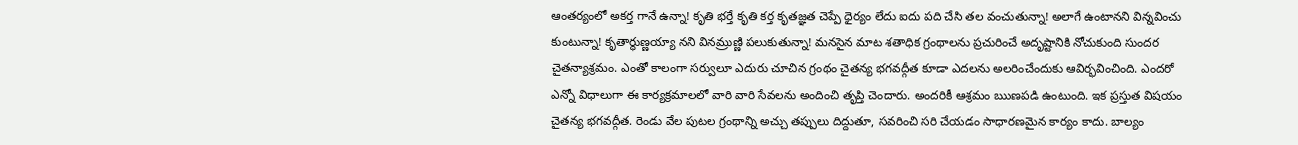ఆంతర్యంలో అకర్త గానే ఉన్నా! కృతి భర్తే కృతి కర్త కృతజ్ఞత చెప్పే ధైర్యం లేదు ఐదు పది చేసి తల వంచుతున్నా! అలాగే ఉంటానని విన్నవించు కుంటున్నా! కృతార్థుణ్ణయ్యా నని వినమ్రుణ్ణి పలుకుతున్నా! మనసైన మాట శతాధిక గ్రంథాలను ప్రచురించే అదృష్టానికి నోచుకుంది సుందర చైతన్యాశ్రమం. ఎంతో కాలంగా సర్వులూ ఎదురు చూచిన గ్రంథం చైతన్య భగవద్గీత కూడా ఎదలను అలరించేందుకు ఆవిర్భవించింది. ఎందరో ఎన్నో విధాలుగా ఈ కార్యక్రమాలలో వారి వారి సేవలను అందించి తృప్తి చెందారు. అందరికీ ఆశ్రమం ఋణపడి ఉంటుంది. ఇక ప్రస్తుత విషయం చైతన్య భగవద్గీత. రెండు వేల పుటల గ్రంథాన్ని అచ్చు తప్పులు దిద్దుతూ, సవరించి సరి చేయడం సాధారణమైన కార్యం కాదు. బాల్యం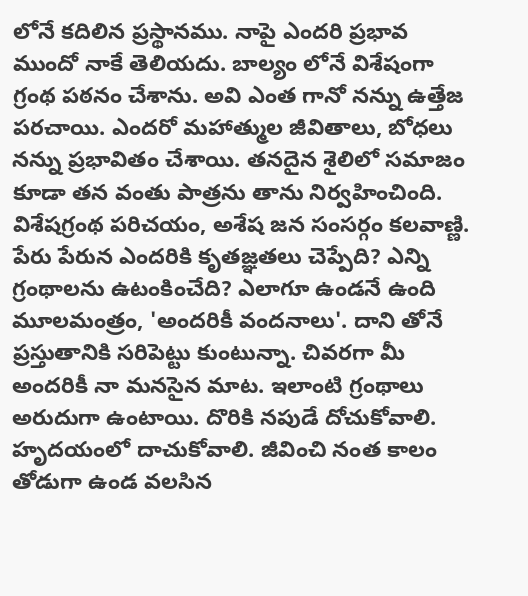లోనే కదిలిన ప్రస్థానము. నాపై ఎందరి ప్రభావ ముందో నాకే తెలియదు. బాల్యం లోనే విశేషంగా గ్రంథ పఠనం చేశాను. అవి ఎంత గానో నన్ను ఉత్తేజ పరచాయి. ఎందరో మహాత్ముల జీవితాలు, బోధలు నన్ను ప్రభావితం చేశాయి. తనదైన శైలిలో సమాజం కూడా తన వంతు పాత్రను తాను నిర్వహించింది. విశేషగ్రంథ పరిచయం, అశేష జన సంసర్గం కలవాణ్ణి. పేరు పేరున ఎందరికి కృతజ్ఞతలు చెప్పేది? ఎన్ని గ్రంథాలను ఉటంకించేది? ఎలాగూ ఉండనే ఉంది మూలమంత్రం, 'అందరికీ వందనాలు'. దాని తోనే ప్రస్తుతానికి సరిపెట్టు కుంటున్నా. చివరగా మీ అందరికీ నా మనసైన మాట. ఇలాంటి గ్రంథాలు అరుదుగా ఉంటాయి. దొరికి నపుడే దోచుకోవాలి. హృదయంలో దాచుకోవాలి. జీవించి నంత కాలం తోడుగా ఉండ వలసిన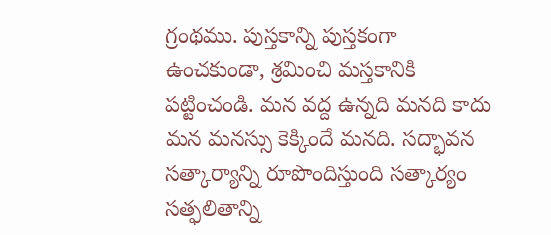గ్రంథము. పుస్తకాన్ని పుస్తకంగా ఉంచకుండా, శ్రమించి మస్తకానికి పట్టించండి. మన వద్ద ఉన్నది మనది కాదు మన మనస్సు కెక్కిందే మనది. సద్భావన సత్కార్యాన్ని రూపొందిస్తుంది సత్కార్యం సత్ఫలితాన్ని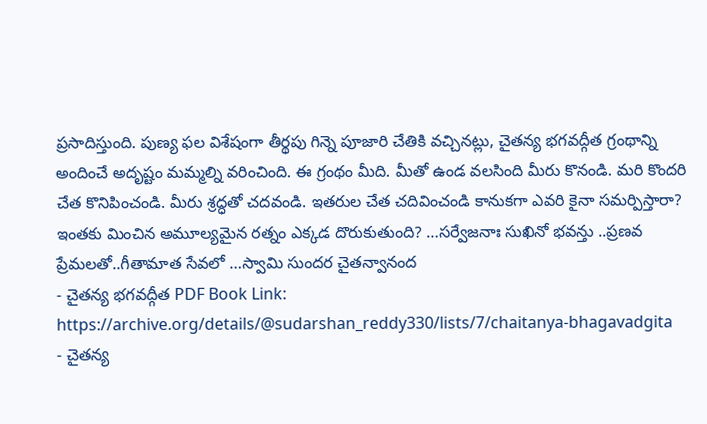ప్రసాదిస్తుంది. పుణ్య ఫల విశేషంగా తీర్థపు గిన్నె పూజారి చేతికి వచ్చినట్లు, చైతన్య భగవద్గీత గ్రంథాన్ని అందించే అదృష్టం మమ్మల్ని వరించింది. ఈ గ్రంథం మీది. మీతో ఉండ వలసింది మీరు కొనండి. మరి కొందరి చేత కొనిపించండి. మీరు శ్రద్ధతో చదవండి. ఇతరుల చేత చదివించండి కానుకగా ఎవరి కైనా సమర్పిస్తారా? ఇంతకు మించిన అమూల్యమైన రత్నం ఎక్కడ దొరుకుతుంది? …సర్వేజనాః సుఖినో భవన్తు ..ప్రణవ ప్రేమలతో..గీతామాత సేవలో …స్వామి సుందర చైతన్వానంద
- చైతన్య భగవద్గీత PDF Book Link: https://archive.org/details/@sudarshan_reddy330/lists/7/chaitanya-bhagavadgita
- చైతన్య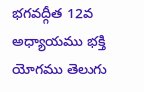భగవద్గీత 12వ అధ్యాయము భక్తి యోగము తెలుగు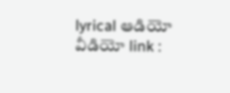lyrical ఆడియో వీడియో link :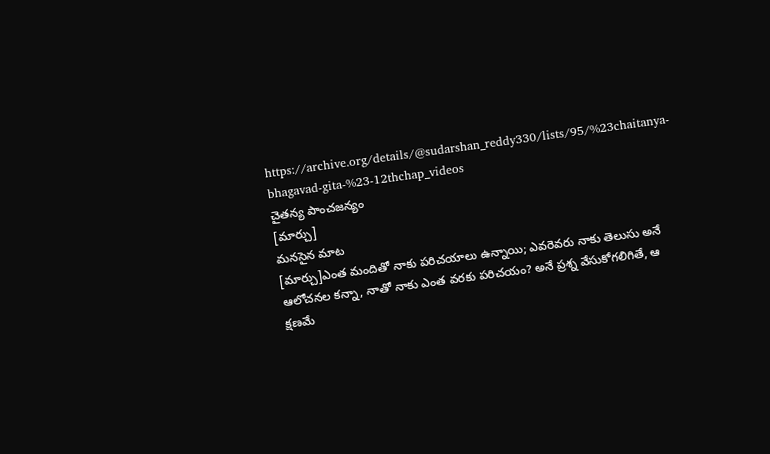https://archive.org/details/@sudarshan_reddy330/lists/95/%23chaitanya-bhagavad-gita-%23-12thchap_videos
చైతన్య పాంచజన్యం
[మార్చు]
మనసైన మాట
[మార్చు]ఎంత మందితో నాకు పరిచయాలు ఉన్నాయి; ఎవరెవరు నాకు తెలుసు అనే ఆలోచనల కన్నా, నాతో నాకు ఎంత వరకు పరిచయం? అనే ప్రశ్న వేసుకోగలిగితే, ఆ క్షణమే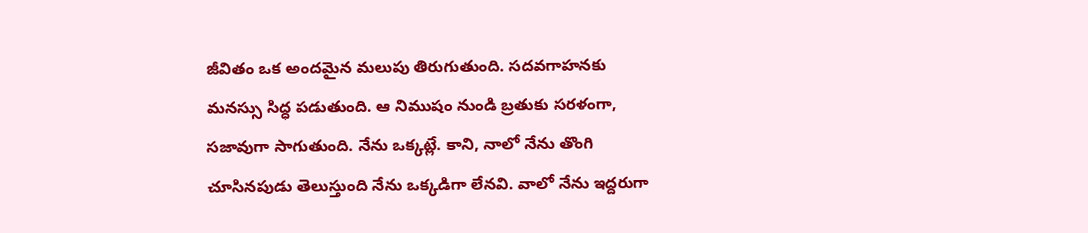జీవితం ఒక అందమైన మలుపు తిరుగుతుంది. సదవగాహనకు మనస్సు సిద్ధ పడుతుంది. ఆ నిముషం నుండి బ్రతుకు సరళంగా, సజావుగా సాగుతుంది. నేను ఒక్కట్లే. కాని, నాలో నేను తొంగి చూసినపుడు తెలుస్తుంది నేను ఒక్కడిగా లేనవి. వాలో నేను ఇద్దరుగా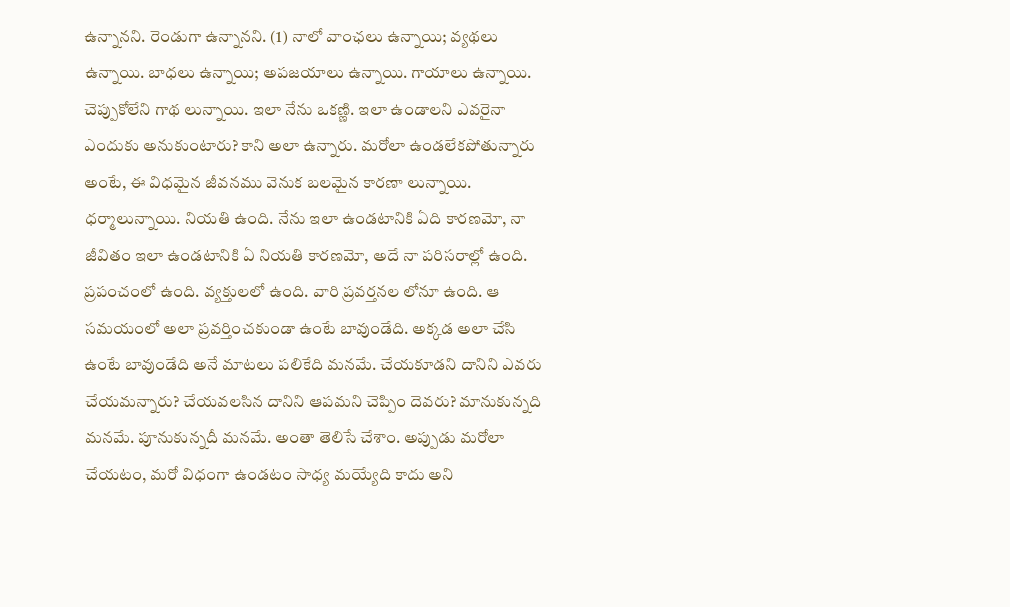ఉన్నానని. రెండుగా ఉన్నానని. (1) నాలో వాంఛలు ఉన్నాయి; వ్యథలు ఉన్నాయి. బాధలు ఉన్నాయి; అపజయాలు ఉన్నాయి. గాయాలు ఉన్నాయి. చెప్పుకోలేని గాథ లున్నాయి. ఇలా నేను ఒకణ్ణి. ఇలా ఉండాలని ఎవరైనా ఎందుకు అనుకుంటారు? కాని అలా ఉన్నారు. మరోలా ఉండలేకపోతున్నారు అంటే, ఈ విధమైన జీవనము వెనుక బలమైన కారణా లున్నాయి. ధర్మాలున్నాయి. నియతి ఉంది. నేను ఇలా ఉండటానికి ఏది కారణమో, నా జీవితం ఇలా ఉండటానికి ఏ నియతి కారణమో, అదే నా పరిసరాల్లో ఉంది. ప్రపంచంలో ఉంది. వ్యక్తులలో ఉంది. వారి ప్రవర్తనల లోనూ ఉంది. ఆ సమయంలో అలా ప్రవర్తించకుండా ఉంటే బావుండేది. అక్కడ అలా చేసి ఉంటే బావుండేది అనే మాటలు పలికేది మనమే. చేయకూడని దానిని ఎవరు చేయమన్నారు? చేయవలసిన దానిని ఆపమని చెప్పిం దెవరు? మానుకున్నది మనమే. పూనుకున్నదీ మనమే. అంతా తెలిసే చేశాం. అప్పుడు మరోలా చేయటం, మరో విధంగా ఉండటం సాధ్య మయ్యేది కాదు అని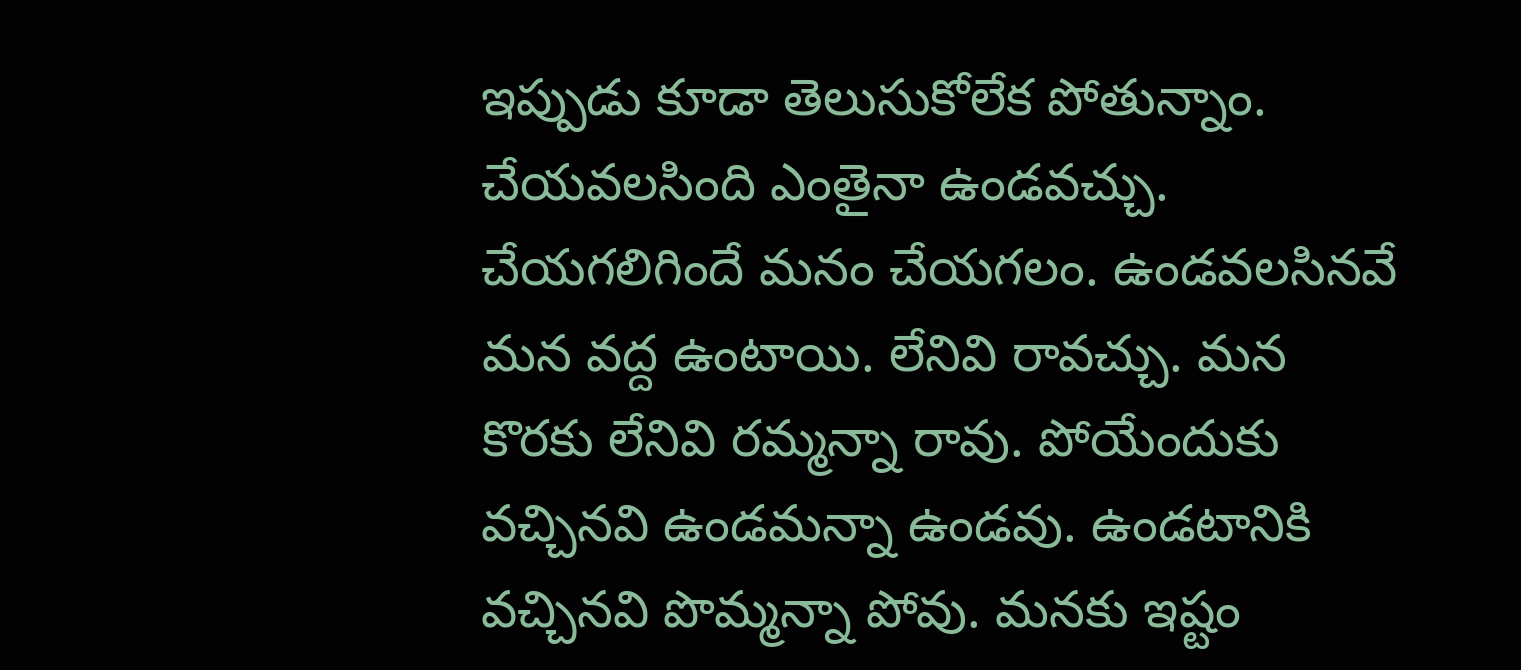ఇప్పుడు కూడా తెలుసుకోలేక పోతున్నాం. చేయవలసింది ఎంతైనా ఉండవచ్చు. చేయగలిగిందే మనం చేయగలం. ఉండవలసినవే మన వద్ద ఉంటాయి. లేనివి రావచ్చు. మన కొరకు లేనివి రమ్మన్నా రావు. పోయేందుకు వచ్చినవి ఉండమన్నా ఉండవు. ఉండటానికి వచ్చినవి పొమ్మన్నా పోవు. మనకు ఇష్టం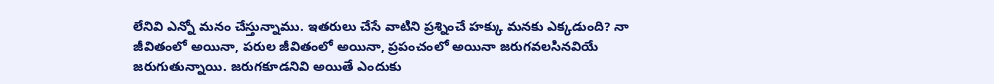లేనివి ఎన్నో మనం చేస్తున్నాము. ఇతరులు చేసే వాటిని ప్రశ్నించే హక్కు మనకు ఎక్కడుంది? నా జీవితంలో అయినా, పరుల జీవితంలో అయినా, ప్రపంచంలో అయినా జరుగవలసినవియే జరుగుతున్నాయి. జరుగకూడనివి అయితే ఎందుకు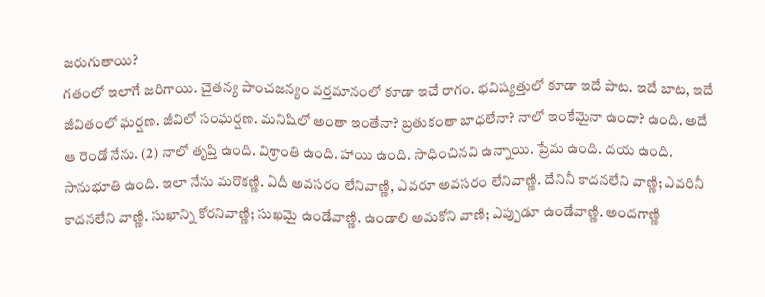జరుగుతాయి?
గతంలో ఇలాగే జరిగాయి. చైతన్య పాంచజన్యం వర్తమానంలో కూడా ఇచే రాగం. భవిష్యత్తులో కూడా ఇదే పాట. ఇదే బాట, ఇదే జీవితంలో ఘర్షణ. జీవిలో సంఘర్షణ. మనిషిలో అంతా ఇంతేనా? బ్రతుకంతా బాధలేనా? నాలో ఇంకేమైనా ఉందా? ఉంది. అదే ఆ రెండో నేను. (2) నాలో తృప్తి ఉంది. విశ్రాంతి ఉంది. హాయి ఉంది. సాధించినవి ఉన్నాయి. ప్రేమ ఉంది. దయ ఉంది. సానుభూతి ఉంది. ఇలా నేను మరొకణ్ణి. ఏదీ అవసరం లేనివాణ్ణి, ఎవరూ అవసరం లేనివాణ్ణి. దేనినీ కాదనలేని వాణ్ణి; ఎవరినీ కాదనలేని వాణ్ణి. సుఖాన్ని కోరనివాణ్ణి; సుఖమై ఉండేవాణ్ణి. ఉండాలి అమకోని వాణి; ఎప్పుడూ ఉండేవాణ్ణి. అందగాణ్ణి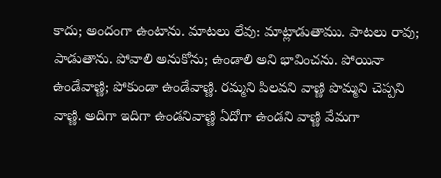కాదు; అందంగా ఉంటాను. మాటలు లేవు: మాట్లాడుతాము. పాటలు రావు; పాడుతాను. పోవాలి అనుకోను; ఉండాలి అని భావించను. పోయినా ఉండేవాణ్ణి; పోకుండా ఉండేవాణ్ణి. రమ్మని పిలవని వాణ్ణి పొమ్మని చెప్పని వాణ్ణి. అదిగా ఇదిగా ఉండనివాణ్ణి ఏదోగా ఉండని వాణ్ణి వేమగా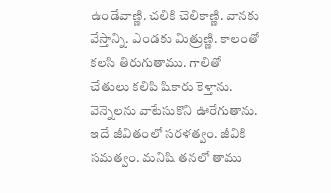ఉండేవాణ్ణి. చలికి చెలికాణ్ణి. వానకు వేస్తాన్ని. ఎండకు మిత్రుణ్ణి. కాలంతో కలసి తిరుగుతాము. గాలితో చేతులు కలిపి షికారు కెళ్తాను. వెన్నెలను వాటేసుకొని ఊరేగుతాను. ఇదే జీవితంలో సరళత్వం. జీవికి సమత్వం. మనిషి తనలో తాము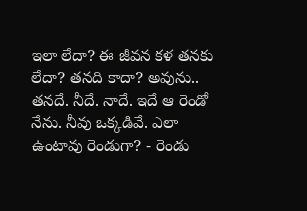ఇలా లేదా? ఈ జీవన కళ తనకు లేదా? తనది కాదా? అవును.. తనదే. నీదే. నాదే. ఇదే ఆ రెండో నేను. నీవు ఒక్కడివే. ఎలా ఉంటావు రెండుగా? - రెండు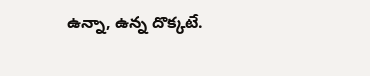ఉన్నా, ఉన్న దొక్కటే.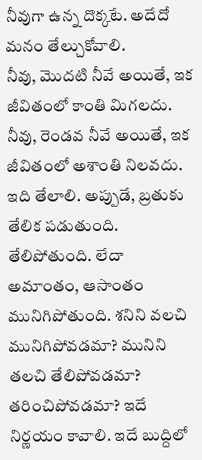నీవుగా ఉన్న దొక్కటే. అదేదో మనం తేల్చుకోవాలి.
నీవు, మొదటి నీవే అయితే, ఇక జీవితంలో కాంతి మిగలదు. నీవు, రెండవ నీవే అయితే, ఇక జీవితంలో అశాంతి నిలవదు. ఇది తేలాలి. అప్పుడే, బ్రతుకు తేలిక పడుతుంది. తేలిపోతుంది. లేదా అమాంతం, ఆసాంతం మునిగిపోతుంది. శనిని వలచి మునిగిపోవడమా? మునిని తలచి తేలిపోవడమా? తరించిపోవడమా? ఇదే నిర్ణయం కావాలి. ఇదే బుద్దిలో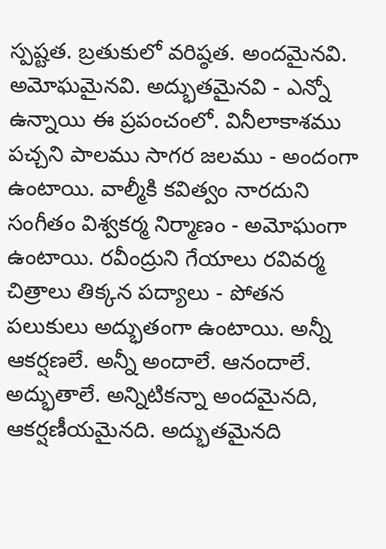స్పష్టత. బ్రతుకులో వరిష్ఠత. అందమైనవి. అమోఘమైనవి. అద్భుతమైనవి - ఎన్నో ఉన్నాయి ఈ ప్రపంచంలో. వినీలాకాశము పచ్చని పాలము సాగర జలము - అందంగా ఉంటాయి. వాల్మీకి కవిత్వం నారదుని సంగీతం విశ్వకర్మ నిర్మాణం - అమోఘంగా ఉంటాయి. రవీంద్రుని గేయాలు రవివర్మ చిత్రాలు తిక్కన పద్యాలు - పోతన పలుకులు అద్భుతంగా ఉంటాయి. అన్నీ ఆకర్షణలే. అన్నీ అందాలే. ఆనందాలే. అద్భుతాలే. అన్నిటికన్నా అందమైనది, ఆకర్షణీయమైనది. అద్భుతమైనది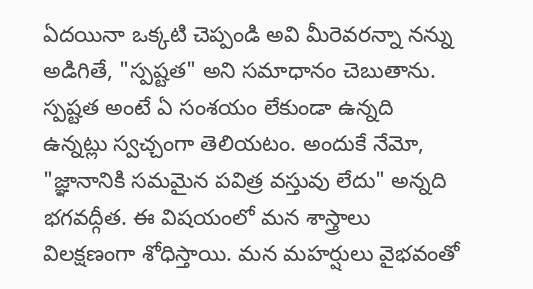ఏదయినా ఒక్కటి చెప్పండి అవి మీరెవరన్నా నన్ను అడిగితే, "స్పష్టత" అని సమాధానం చెబుతాను. స్పష్టత అంటే ఏ సంశయం లేకుండా ఉన్నది ఉన్నట్లు స్వచ్చంగా తెలియటం. అందుకే నేమో, "జ్ఞానానికి సమమైన పవిత్ర వస్తువు లేదు" అన్నది భగవద్గీత. ఈ విషయంలో మన శాస్త్రాలు విలక్షణంగా శోధిస్తాయి. మన మహర్షులు వైభవంతో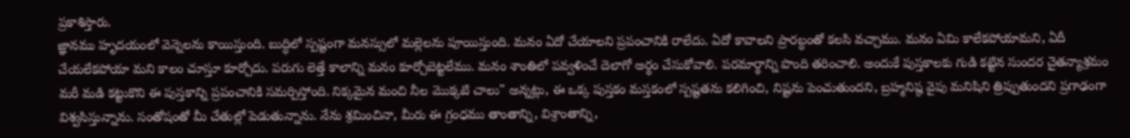ప్రకాశిస్తారు.
జ్ఞానము హృదయంలో వెన్నెలను కాయిస్తుంది. బుద్ధిలో స్పష్టంగా మనస్సులో మల్లెలను పూయిస్తుంది. మనం ఏదో చేయాలని ప్రపంచానికి రాలేదు. ఏదో కావాలని ప్రారబ్ధంతో కలసి వచ్చాము. మనం ఏమి కాలేకపోయామని, ఏదీ చేయలేకపోయా మని కాలం చూస్తూ కూర్చోదు. పరుగు లెత్తే కాలాన్ని మనం కూర్చోబెట్టలేము. మనం శాంతిలో పవ్వళించే దెలాగో అర్థం చేసుకోవాలి. పరమార్థాన్ని పొంది తరించాలి. అందుకే పుస్తకాలకు గుడి కట్టిన సుందర చైతన్యాశ్రమం మరీ మడి కట్టుకొని ఈ పుస్తకాన్ని ప్రపంచానికి సమర్పిస్తోంది. నిక్కమైన మంచి నీల మొక్కటి చాలు" అన్నట్లు, ఈ ఒక్క పుస్తకం మస్తకంలో స్పష్టతను కలిగించి, నిష్టను పెంచుతుందని, బ్రహ్మనిష్ఠ వైపు మనిషిని త్రిప్పుతుందని ప్రగాఢంగా విశ్వసిస్తున్నాను. సంతోషంతో మీ చేతుల్లో పెడుతున్నాను. నేను శ్రమించినా, మీరు ఈ గ్రంధము తాంతాన్ని, విశ్రాంతాన్ని,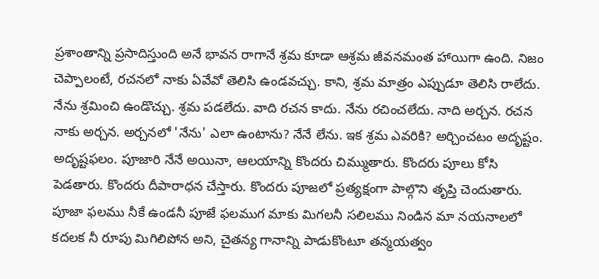ప్రశాంతాన్ని ప్రసాదిస్తుంది అనే భావన రాగానే శ్రమ కూడా ఆశ్రమ జీవనమంత హాయిగా ఉంది. నిజం చెప్పాలంటే, రచనలో నాకు ఏవేవో తెలిసి ఉండవచ్చు. కాని, శ్రమ మాత్రం ఎప్పుడూ తెలిసి రాలేదు. నేను శ్రమించి ఉండొచ్చు. శ్రమ పడలేదు. వాది రచన కాదు. నేను రచించలేదు. నాది అర్చన. రచన నాకు అర్చన. అర్చనలో 'నేను' ఎలా ఉంటాను? నేనే లేను. ఇక శ్రమ ఎవరికి? అర్చించటం అదృష్టం. అదృష్టఫలం. పూజారి నేనే అయినా, ఆలయాన్ని కొందరు చిమ్ముతారు. కొందరు పూలు కోసి పెడతారు. కొందరు దీపారాధన చేస్తారు. కొందరు పూజలో ప్రత్యక్షంగా పాల్గొని తృప్తి చెందుతారు. పూజా ఫలము నీకే ఉండనీ పూజే ఫలముగ మాకు మిగలనీ సలిలము నిండిన మా నయనాలలో కదలక నీ రూపు మిగిలిపోన అని, చైతన్య గానాన్ని పాడుకొంటూ తన్మయత్వం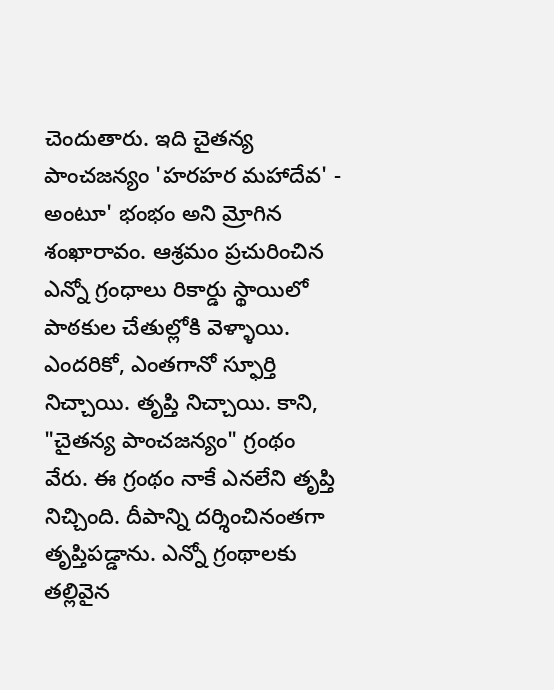చెందుతారు. ఇది చైతన్య పాంచజన్యం 'హరహర మహాదేవ' - అంటూ' భంభం అని మ్రోగిన శంఖారావం. ఆశ్రమం ప్రచురించిన ఎన్నో గ్రంధాలు రికార్డు స్థాయిలో పాఠకుల చేతుల్లోకి వెళ్ళాయి. ఎందరికో, ఎంతగానో స్ఫూర్తి నిచ్చాయి. తృప్తి నిచ్చాయి. కాని, "చైతన్య పాంచజన్యం" గ్రంథం వేరు. ఈ గ్రంథం నాకే ఎనలేని తృప్తి నిచ్చింది. దీపాన్ని దర్శించినంతగా తృప్తిపడ్డాను. ఎన్నో గ్రంథాలకు తల్లివైన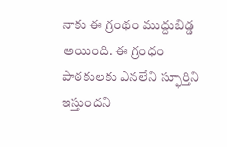నాకు ఈ గ్రంథం ముద్దుబిడ్డ అయింది. ఈ గ్రంధం పాఠకులకు ఎనలేని స్ఫూర్తిని ఇస్తుందని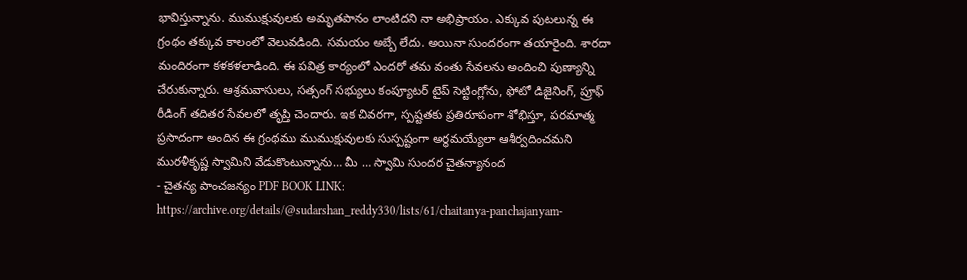భావిస్తున్నాను. ముముక్షువులకు అమృతపానం లాంటిదని నా అభిప్రాయం. ఎక్కువ పుటలున్న ఈ గ్రంథం తక్కువ కాలంలో వెలువడింది. సమయం అబ్బే లేదు. అయినా సుందరంగా తయారైంది. శారదా మందిరంగా కళకళలాడింది. ఈ పవిత్ర కార్యంలో ఎందరో తమ వంతు సేవలను అందించి పుణ్యాన్ని చేరుకున్నారు. ఆశ్రమవాసులు, సత్సంగ్ సభ్యులు కంప్యూటర్ టైప్ సెట్టింగ్లోను, ఫోటో డిజైనింగ్, ప్రూఫ్ రీడింగ్ తదితర సేవలలో తృప్తి చెందారు. ఇక చివరగా, స్పష్టతకు ప్రతిరూపంగా శోభిస్తూ, పరమాత్మ ప్రసాదంగా అందిన ఈ గ్రంథము ముముక్షువులకు సుస్పష్టంగా అర్థమయ్యేలా ఆశీర్వదించమని మురళీకృష్ణ స్వామిని వేడుకొంటున్నాను… మీ … స్వామి సుందర చైతన్యానంద
- చైతన్య పాంచజన్యం PDF BOOK LINK: https://archive.org/details/@sudarshan_reddy330/lists/61/chaitanya-panchajanyam-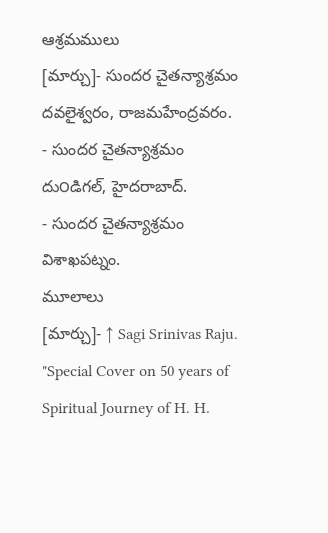ఆశ్రమములు
[మార్చు]- సుందర చైతన్యాశ్రమం దవలైశ్వరం, రాజమహేంద్రవరం.
- సుందర చైతన్యాశ్రమం దు౦డిగల్, హైదరాబాద్.
- సుందర చైతన్యాశ్రమం విశాఖపట్నం.
మూలాలు
[మార్చు]- ↑ Sagi Srinivas Raju. "Special Cover on 50 years of Spiritual Journey of H. H.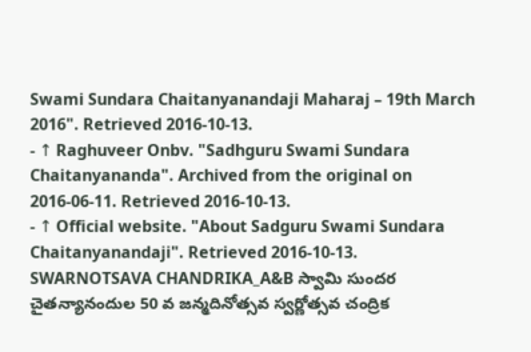Swami Sundara Chaitanyanandaji Maharaj – 19th March 2016". Retrieved 2016-10-13.
- ↑ Raghuveer Onbv. "Sadhguru Swami Sundara Chaitanyananda". Archived from the original on 2016-06-11. Retrieved 2016-10-13.
- ↑ Official website. "About Sadguru Swami Sundara Chaitanyanandaji". Retrieved 2016-10-13.
SWARNOTSAVA CHANDRIKA_A&B స్వామి సుందర చైతన్యానందుల 50 వ జన్మదినోత్సవ స్వర్ణోత్సవ చంద్రిక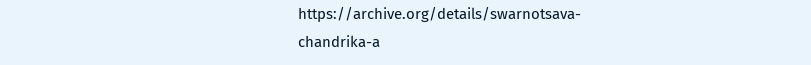https://archive.org/details/swarnotsava-chandrika-a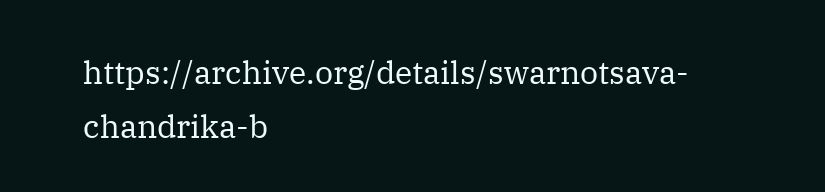https://archive.org/details/swarnotsava-chandrika-b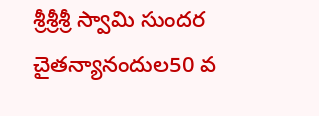శ్రీశ్రీశ్రీ స్వామి సుందర చైతన్యానందుల50 వ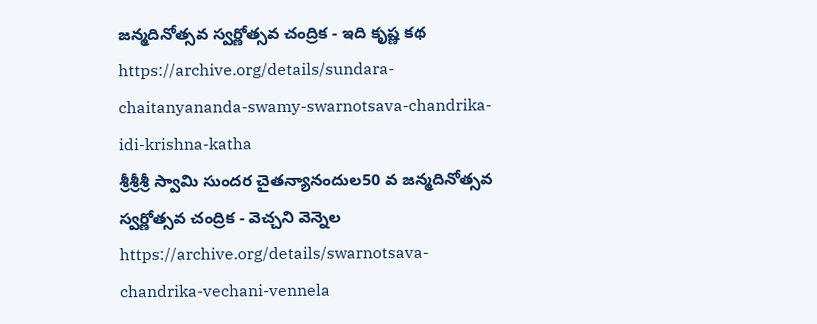జన్మదినోత్సవ స్వర్ణోత్సవ చంద్రిక - ఇది కృష్ణ కథ
https://archive.org/details/sundara-chaitanyananda-swamy-swarnotsava-chandrika-idi-krishna-katha
శ్రీశ్రీశ్రీ స్వామి సుందర చైతన్యానందుల50 వ జన్మదినోత్సవ స్వర్ణోత్సవ చంద్రిక - వెచ్చని వెన్నెల
https://archive.org/details/swarnotsava-chandrika-vechani-vennela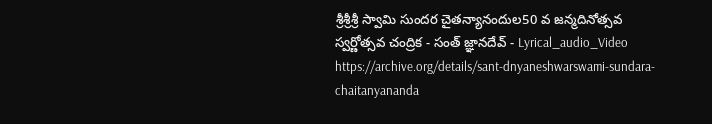శ్రీశ్రీశ్రీ స్వామి సుందర చైతన్యానందుల50 వ జన్మదినోత్సవ స్వర్ణోత్సవ చంద్రిక - సంత్ జ్ఞానదేవ్ - Lyrical_audio_Video
https://archive.org/details/sant-dnyaneshwarswami-sundara-chaitanyananda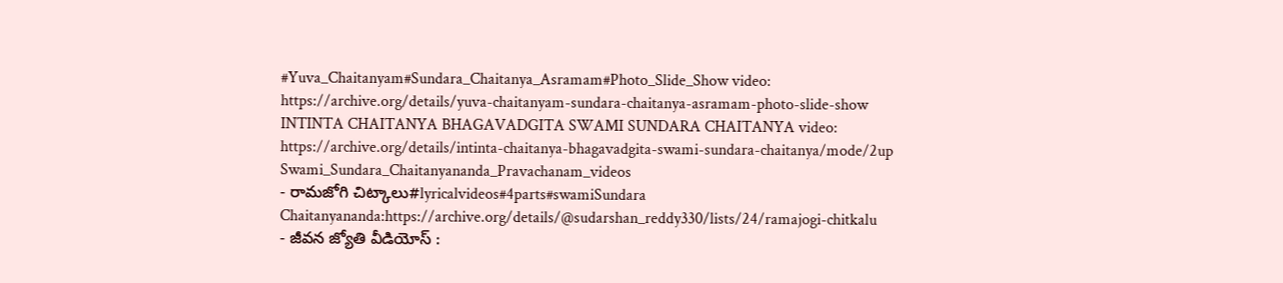#Yuva_Chaitanyam#Sundara_Chaitanya_Asramam#Photo_Slide_Show video:
https://archive.org/details/yuva-chaitanyam-sundara-chaitanya-asramam-photo-slide-show
INTINTA CHAITANYA BHAGAVADGITA SWAMI SUNDARA CHAITANYA video:
https://archive.org/details/intinta-chaitanya-bhagavadgita-swami-sundara-chaitanya/mode/2up
Swami_Sundara_Chaitanyananda_Pravachanam_videos
- రామజోగి చిట్కాలు#lyricalvideos#4parts#swamiSundara Chaitanyananda:https://archive.org/details/@sudarshan_reddy330/lists/24/ramajogi-chitkalu
- జీవన జ్యోతి వీడియోస్ :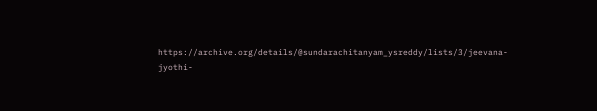https://archive.org/details/@sundarachitanyam_ysreddy/lists/3/jeevana-jyothi-